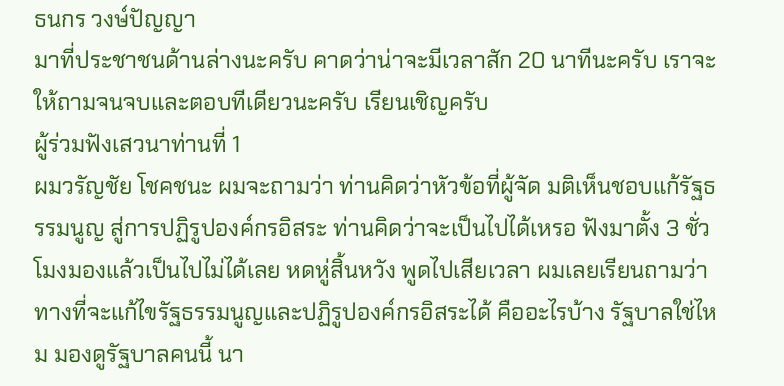ธนกร วงษ์ปัญญา
มาที่ประชาชนด้านล่างนะครับ คาดว่าน่าจะมีเวลาสัก 20 นาทีนะครับ เราจะให้ถามจนจบและตอบทีเดียวนะครับ เรียนเชิญครับ
ผู้ร่วมฟังเสวนาท่านที่ 1
ผมวรัญชัย โชคชนะ ผมจะถามว่า ท่านคิดว่าหัวข้อที่ผู้จัด มติเห็นชอบแก้รัฐธรรมนูญ สู่การปฏิรูปองค์กรอิสระ ท่านคิดว่าจะเป็นไปได้เหรอ ฟังมาตั้ง 3 ชั่วโมงมองแล้วเป็นไปไม่ได้เลย หดหู่สิ้นหวัง พูดไปเสียเวลา ผมเลยเรียนถามว่า ทางที่จะแก้ไขรัฐธรรมนูญและปฏิรูปองค์กรอิสระได้ คืออะไรบ้าง รัฐบาลใช่ไหม มองดูรัฐบาลคนนี้ นา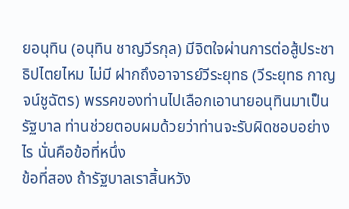ยอนุทิน (อนุทิน ชาญวีรกุล) มีจิตใจผ่านการต่อสู้ประชาธิปไตยไหม ไม่มี ฝากถึงอาจารย์วีระยุทธ (วีระยุทธ กาญจน์ชูฉัตร) พรรคของท่านไปเลือกเอานายอนุทินมาเป็นรัฐบาล ท่านช่วยตอบผมด้วยว่าท่านจะรับผิดชอบอย่างไร นั่นคือข้อที่หนึ่ง
ข้อที่สอง ถ้ารัฐบาลเราสิ้นหวัง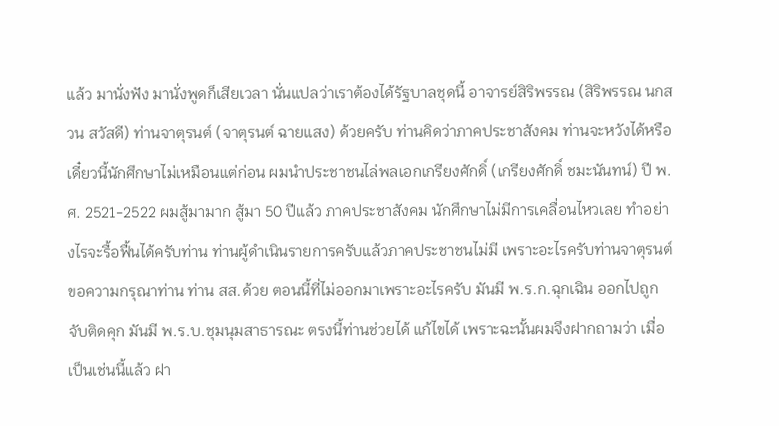แล้ว มานั่งฟัง มานั่งพูดก็เสียเวลา นั่นแปลว่าเราต้องได้รัฐบาลชุดนี้ อาจารย์สิริพรรณ (สิริพรรณ นกสวน สวัสดี) ท่านจาตุรนต์ (จาตุรนต์ ฉายแสง) ด้วยครับ ท่านคิดว่าภาคประชาสังคม ท่านจะหวังได้หรือ เดี๋ยวนี้นักศึกษาไม่เหมือนแต่ก่อน ผมนำประชาชนไล่พลเอกเกรียงศักดิ์ (เกรียงศักดิ์ ชมะนันทน์) ปี พ.ศ. 2521-2522 ผมสู้มามาก สู้มา 50 ปีแล้ว ภาคประชาสังคม นักศึกษาไม่มีการเคลื่อนไหวเลย ทำอย่างไรจะรื้อฟื้นได้ครับท่าน ท่านผู้ดำเนินรายการครับแล้วภาคประชาชนไม่มี เพราะอะไรครับท่านจาตุรนต์ ขอความกรุณาท่าน ท่าน สส.ด้วย ตอนนี้ที่ไม่ออกมาเพราะอะไรครับ มันมี พ.ร.ก.ฉุกเฉิน ออกไปถูกจับติดคุก มันมี พ.ร.บ.ชุมนุมสาธารณะ ตรงนี้ท่านช่วยได้ แก้ไขได้ เพราะฉะนั้นผมจึงฝากถามว่า เมื่อเป็นเช่นนี้แล้ว ฝา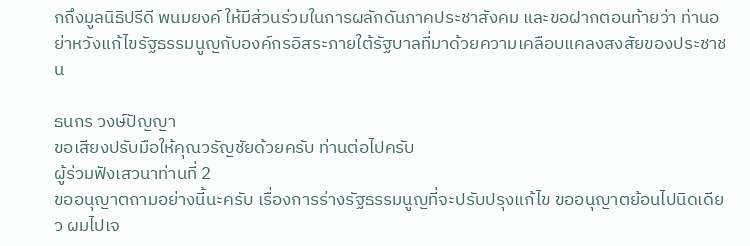กถึงมูลนิธิปรีดี พนมยงค์ ให้มีส่วนร่วมในการผลักดันภาคประชาสังคม และขอฝากตอนท้ายว่า ท่านอย่าหวังแก้ไขรัฐธรรมนูญกับองค์กรอิสระภายใต้รัฐบาลที่มาด้วยความเคลือบแคลงสงสัยของประชาชน

ธนกร วงษ์ปัญญา
ขอเสียงปรับมือให้คุณวรัญชัยด้วยครับ ท่านต่อไปครับ
ผู้ร่วมฟังเสวนาท่านที่ 2
ขออนุญาตถามอย่างนี้นะครับ เรื่องการร่างรัฐธรรมนูญที่จะปรับปรุงแก้ไข ขออนุญาตย้อนไปนิดเดียว ผมไปเจ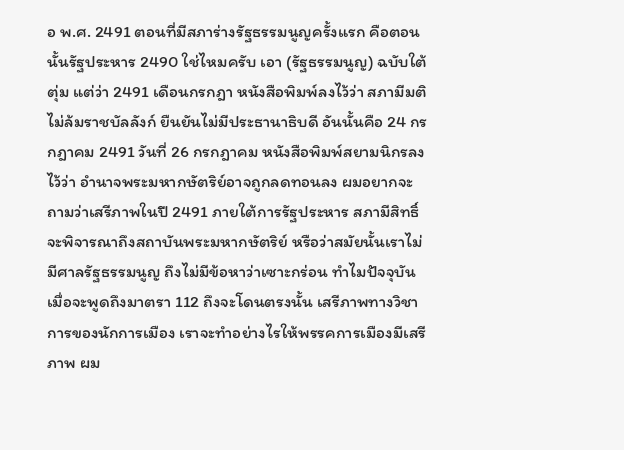อ พ.ศ. 2491 ตอนที่มีสภาร่างรัฐธรรมนูญครั้งแรก คือตอนนั้นรัฐประหาร 2490 ใช่ไหมครับ เอา (รัฐธรรมนูญ) ฉบับใต้ตุ่ม แต่ว่า 2491 เดือนกรกฎา หนังสือพิมพ์ลงไว้ว่า สภามีมติไม่ล้มราชบัลลังก์ ยืนยันไม่มีประธานาธิบดี อันนั้นคือ 24 กรกฎาคม 2491 วันที่ 26 กรกฎาคม หนังสือพิมพ์สยามนิกรลงไว้ว่า อำนาจพระมหากษัตริย์อาจถูกลดทอนลง ผมอยากจะถามว่าเสรีภาพในปี 2491 ภายใต้การรัฐประหาร สภามีสิทธิ์จะพิจารณาถึงสถาบันพระมหากษัตริย์ หรือว่าสมัยนั้นเราไม่มีศาลรัฐธรรมนูญ ถึงไม่มีข้อหาว่าเซาะกร่อน ทำไมปัจจุบันเมื่อจะพูดถึงมาตรา 112 ถึงจะโดนตรงนั้น เสรีภาพทางวิชาการของนักการเมือง เราจะทำอย่างไรให้พรรคการเมืองมีเสรีภาพ ผม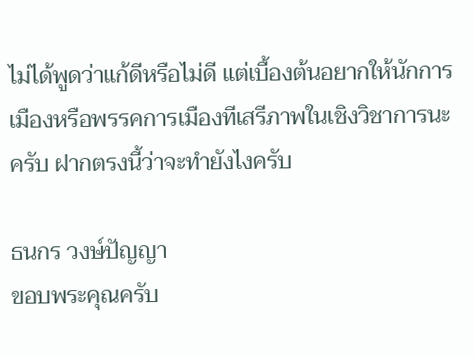ไม่ได้พูดว่าแก้ดีหรือไม่ดี แต่เบื้องต้นอยากให้นักการเมืองหรือพรรคการเมืองทีเสรีภาพในเชิงวิชาการนะครับ ฝากตรงนี้ว่าจะทำยังไงครับ

ธนกร วงษ์ปัญญา
ขอบพระคุณครับ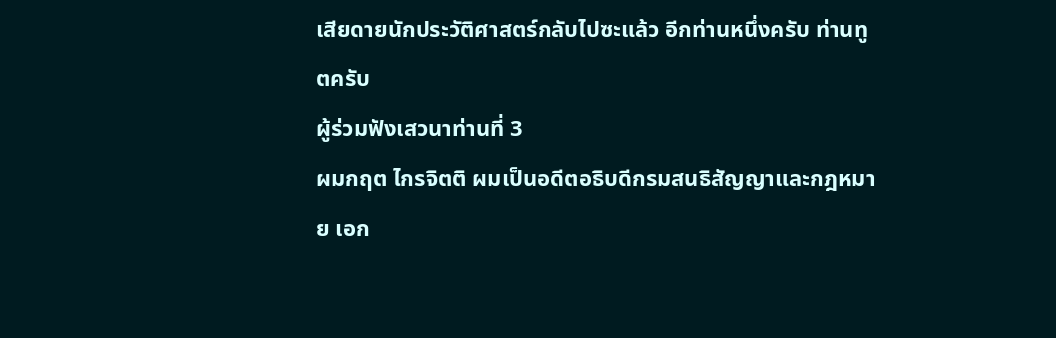เสียดายนักประวัติศาสตร์กลับไปซะแล้ว อีกท่านหนึ่งครับ ท่านทูตครับ
ผู้ร่วมฟังเสวนาท่านที่ 3
ผมกฤต ไกรจิตติ ผมเป็นอดีตอธิบดีกรมสนธิสัญญาและกฎหมาย เอก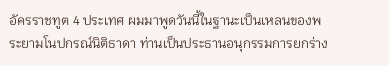อัครราชทูต 4 ประเทศ ผมมาพูดวันนี้ในฐานะเป็นเหลนของพระยามโนปกรณ์นิติธาดา ท่านเป็นประธานอนุกรรมการยกร่าง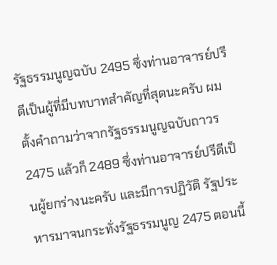รัฐธรรมนูญฉบับ 2495 ซึ่งท่านอาจารย์ปรีดีเป็นผู้ที่มีบทบาทสำคัญที่สุดนะครับ ผมตั้งคำถามว่าจากรัฐธรรมนูญฉบับถาวร 2475 แล้วก็ 2489 ซึ่งท่านอาจารย์ปรีดีเป็นผู้ยกร่างนะครับ และมีการปฏิวัติ รัฐประหารมาจนกระทั่งรัฐธรรมนูญ 2475 ตอนนี้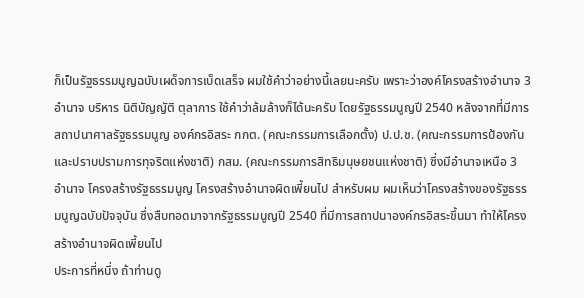ก็เป็นรัฐธรรมนูญฉบับเผด็จการเบ็ดเสร็จ ผมใช้คำว่าอย่างนี้เลยนะครับ เพราะว่าองค์โครงสร้างอำนาจ 3 อำนาจ บริหาร นิติบัญญัติ ตุลาการ ใช้คำว่าล้มล้างก็ได้นะครับ โดยรัฐธรรมนูญปี 2540 หลังจากที่มีการสถาปนาศาลรัฐธรรมนูญ องค์กรอิสระ กกต. (คณะกรรมการเลือกตั้ง) ป.ป.ช. (คณะกรรมการป้องกันและปราบปรามการทุจริตแห่งชาติ) กสม. (คณะกรรมการสิทธิมนุษยชนแห่งชาติ) ซึ่งมีอำนาจเหนือ 3 อำนาจ โครงสร้างรัฐธรรมนูญ โครงสร้างอำนาจผิดเพี้ยนไป สำหรับผม ผมเห็นว่าโครงสร้างของรัฐธรรมนูญฉบับปัจจุบัน ซึ่งสืบทอดมาจากรัฐธรรมนูญปี 2540 ที่มีการสถาปนาองค์กรอิสระขึ้นมา ทำให้โครงสร้างอำนาจผิดเพี้ยนไป
ประการที่หนึ่ง ถ้าท่านดู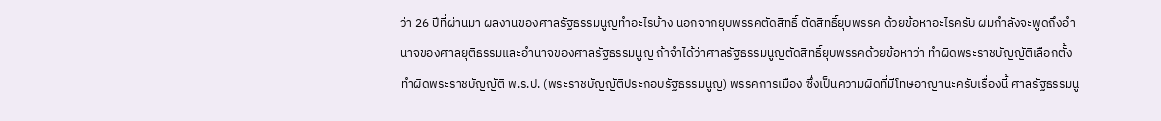ว่า 26 ปีที่ผ่านมา ผลงานของศาลรัฐธรรมนูญทำอะไรบ้าง นอกจากยุบพรรคตัดสิทธิ์ ตัดสิทธิ์ยุบพรรค ด้วยข้อหาอะไรครับ ผมกำลังจะพูดถึงอำนาจของศาลยุติธรรมและอำนาจของศาลรัฐธรรมนูญ ถ้าจำได้ว่าศาลรัฐธรรมนูญตัดสิทธิ์ยุบพรรคด้วยข้อหาว่า ทำผิดพระราชบัญญัติเลือกตั้ง ทำผิดพระราชบัญญัติ พ.ร.ป. (พระราชบัญญัติประกอบรัฐธรรมนูญ) พรรคการเมือง ซึ่งเป็นความผิดที่มีโทษอาญานะครับเรื่องนี้ ศาลรัฐธรรมนู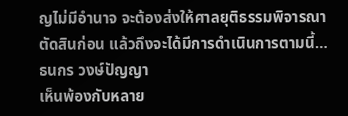ญไม่มีอำนาจ จะต้องส่งให้ศาลยุติธรรมพิจารณาตัดสินก่อน แล้วถึงจะได้มีการดำเนินการตามนี้…
ธนกร วงษ์ปัญญา
เห็นพ้องกับหลาย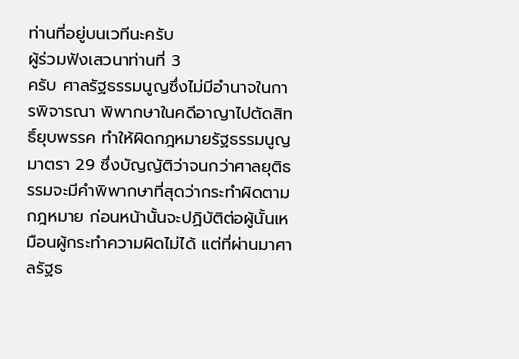ท่านที่อยู่บนเวทีนะครับ
ผู้ร่วมฟังเสวนาท่านที่ 3
ครับ ศาลรัฐธรรมนูญซึ่งไม่มีอำนาจในการพิจารณา พิพากษาในคดีอาญาไปตัดสิทธิ์ยุบพรรค ทำให้ผิดกฎหมายรัฐธรรมนูญมาตรา 29 ซึ่งบัญญัติว่าจนกว่าศาลยุติธรรมจะมีคำพิพากษาที่สุดว่ากระทำผิดตามกฎหมาย ก่อนหน้านั้นจะปฏิบัติต่อผู้นั้นเหมือนผู้กระทำความผิดไม่ได้ แต่ที่ผ่านมาศาลรัฐธ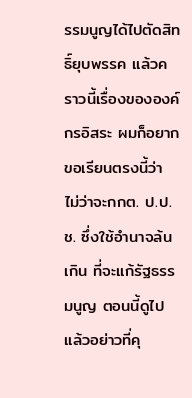รรมนูญได้ไปตัดสิทธิ์ยุบพรรค แล้วคราวนี้เรื่องขององค์กรอิสระ ผมก็อยากขอเรียนตรงนี้ว่า ไม่ว่าจะกกต. ป.ป.ช. ซึ่งใช้อำนาจล้นเกิน ที่จะแก้รัฐธรรมนูญ ตอนนี้ดูไปแล้วอย่าวที่คุ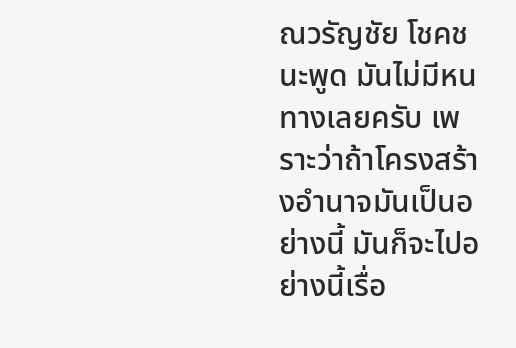ณวรัญชัย โชคชนะพูด มันไม่มีหนทางเลยครับ เพราะว่าถ้าโครงสร้างอำนาจมันเป็นอย่างนี้ มันก็จะไปอย่างนี้เรื่อ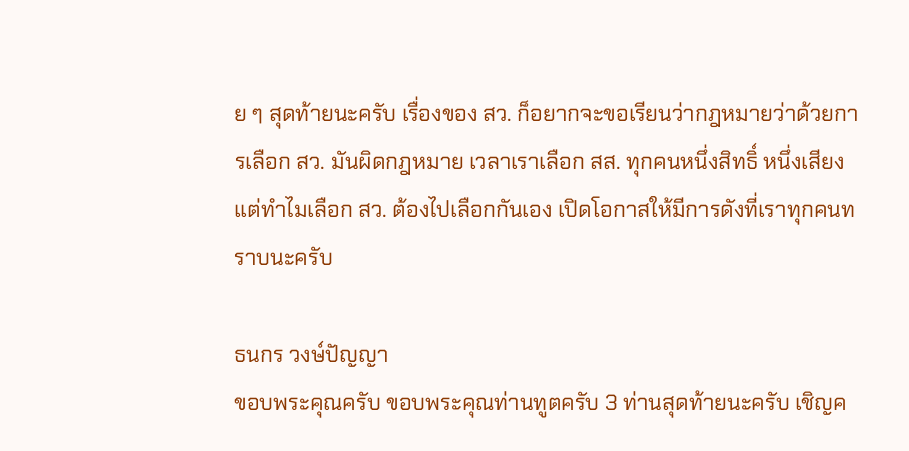ย ๆ สุดท้ายนะครับ เรื่องของ สว. ก็อยากจะขอเรียนว่ากฎหมายว่าด้วยการเลือก สว. มันผิดกฎหมาย เวลาเราเลือก สส. ทุกคนหนึ่งสิทธิ์ หนึ่งเสียง แต่ทำไมเลือก สว. ต้องไปเลือกกันเอง เปิดโอกาสให้มีการดังที่เราทุกคนทราบนะครับ

ธนกร วงษ์ปัญญา
ขอบพระคุณครับ ขอบพระคุณท่านทูตครับ 3 ท่านสุดท้ายนะครับ เชิญค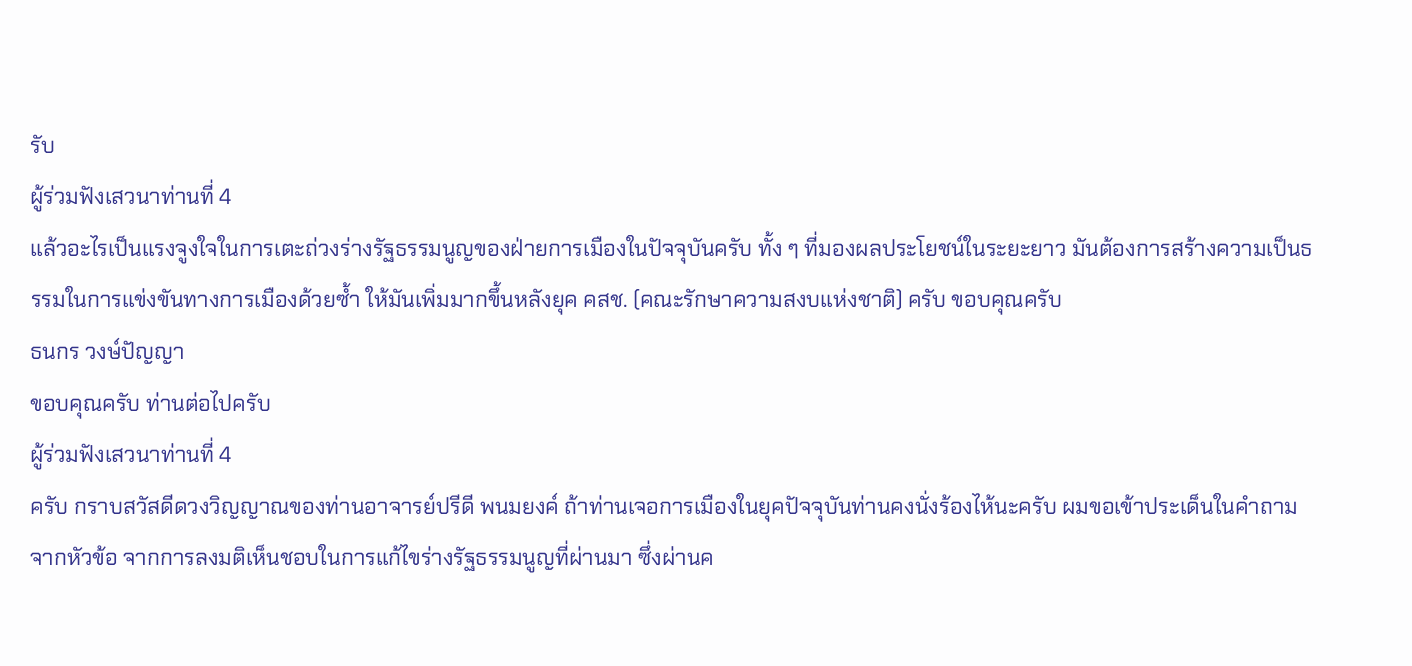รับ
ผู้ร่วมฟังเสวนาท่านที่ 4
แล้วอะไรเป็นแรงจูงใจในการเตะถ่วงร่างรัฐธรรมนูญของฝ่ายการเมืองในปัจจุบันครับ ทั้ง ๆ ที่มองผลประโยชน์ในระยะยาว มันต้องการสร้างความเป็นธรรมในการแข่งขันทางการเมืองด้วยซ้ำ ให้มันเพิ่มมากขึ้นหลังยุค คสช. (คณะรักษาความสงบแห่งชาติ) ครับ ขอบคุณครับ
ธนกร วงษ์ปัญญา
ขอบคุณครับ ท่านต่อไปครับ
ผู้ร่วมฟังเสวนาท่านที่ 4
ครับ กราบสวัสดีดวงวิญญาณของท่านอาจารย์ปรีดี พนมยงค์ ถ้าท่านเจอการเมืองในยุคปัจจุบันท่านคงนั่งร้องไห้นะครับ ผมขอเข้าประเด็นในคำถามจากหัวข้อ จากการลงมติเห็นชอบในการแก้ไขร่างรัฐธรรมนูญที่ผ่านมา ซึ่งผ่านค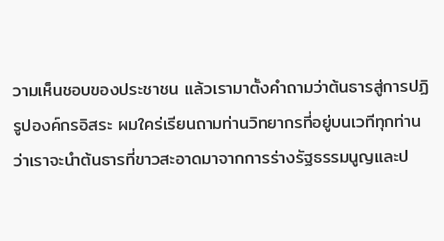วามเห็นชอบของประชาชน แล้วเรามาตั้งคำถามว่าต้นธารสู่การปฏิรูปองค์กรอิสระ ผมใคร่เรียนถามท่านวิทยากรที่อยู่บนเวทีทุกท่าน ว่าเราจะนำต้นธารที่ขาวสะอาดมาจากการร่างรัฐธรรมนูญและป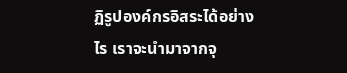ฏิรูปองค์กรอิสระได้อย่างไร เราจะนำมาจากจุ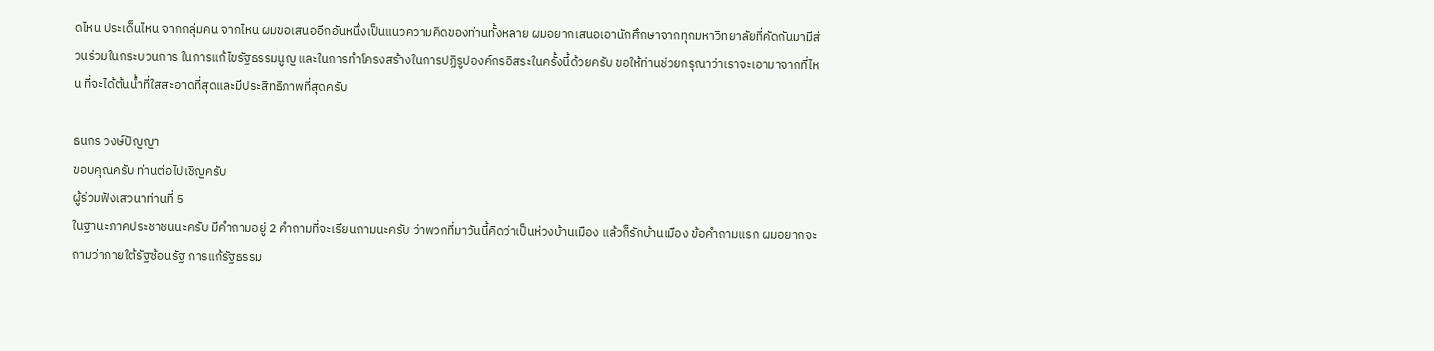ดไหน ประเด็นไหน จากกลุ่มคน จากไหน ผมขอเสนออีกอันหนึ่งเป็นแนวความคิดของท่านทั้งหลาย ผมอยากเสนอเอานักศึกษาจากทุกมหาวิทยาลัยที่คัดกันมามีส่วนร่วมในกระบวนการ ในการแก้ไขรัฐธรรมนูญ และในการทำโครงสร้างในการปฏิรูปองค์กรอิสระในครั้งนี้ด้วยครับ ขอให้ท่านช่วยกรุณาว่าเราจะเอามาจากที่ไหน ที่จะได้ต้นน้ำที่ใสสะอาดที่สุดและมีประสิทธิภาพที่สุดครับ

ธนกร วงษ์ปัญญา
ขอบคุณครับ ท่านต่อไปเชิญครับ
ผู้ร่วมฟังเสวนาท่านที่ 5
ในฐานะภาคประชาชนนะครับ มีคำถามอยู่ 2 คำถามที่จะเรียนถามนะครับ ว่าพวกที่มาวันนี้คิดว่าเป็นห่วงบ้านเมือง แล้วก็รักบ้านเมือง ข้อคำถามแรก ผมอยากจะถามว่าภายใต้รัฐซ้อนรัฐ การแก้รัฐธรรม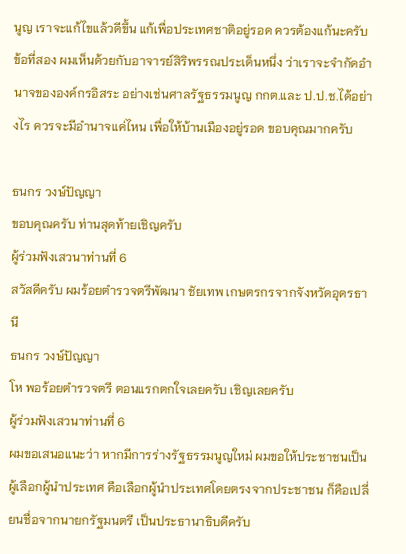นูญ เราจะแก้ไขแล้วดีขึ้น แก้เพื่อประเทศชาติอยู่รอด ควรต้องแก้นะครับ ข้อที่สอง ผมเห็นด้วยกับอาจารย์สิริพรรณประเด็นหนึ่ง ว่าเราจะจำกัดอำนาจขององค์กรอิสระ อย่างเช่นศาลรัฐธรรมนูญ กกต.และ ป.ป.ช.ได้อย่างไร ควรจะมีอำนาจแค่ไหน เพื่อให้บ้านเมืองอยู่รอด ขอบคุณมากครับ

ธนกร วงษ์ปัญญา
ขอบคุณครับ ท่านสุดท้ายเชิญครับ
ผู้ร่วมฟังเสวนาท่านที่ 6
สวัสดีครับ ผมร้อยตำรวจตรีพัฒนา ชัยเทพ เกษตรกรจากจังหวัดอุดรธานี
ธนกร วงษ์ปัญญา
โห พอร้อยตำรวจตรี ตอนแรกตกใจเลยครับ เชิญเลยครับ
ผู้ร่วมฟังเสวนาท่านที่ 6
ผมขอเสนอแนะว่า หากมีการร่างรัฐธรรมนูญใหม่ ผมขอให้ประชาชนเป็นผู้เลือกผู้นำประเทศ คือเลือกผู้นำประเทศโดยตรงจากประชาชน ก็คือเปลี่ยนชื่อจากนายกรัฐมนตรี เป็นประธานาธิบดีครับ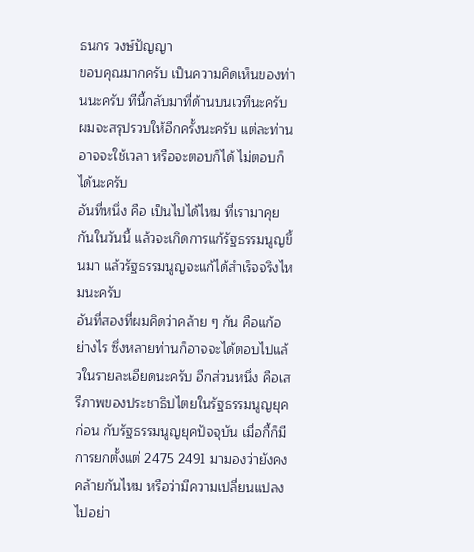ธนกร วงษ์ปัญญา
ขอบคุณมากครับ เป็นความคิดเห็นของท่านนะครับ ทีนี้กลับมาที่ด้านบนเวทีนะครับ ผมจะสรุปรวบให้อีกครั้งนะครับ แต่ละท่านอาจจะใช้เวลา หรือจะตอบก็ได้ ไม่ตอบก็ได้นะครับ
อันที่หนึ่ง คือ เป็นไปได้ไหม ที่เรามาคุยกันในวันนี้ แล้วจะเกิดการแก้รัฐธรรมนูญขึ้นมา แล้วรัฐธรรมนูญจะแก้ได้สำเร็จจริงไหมนะครับ
อันที่สองที่ผมคิดว่าคล้าย ๆ กัน คือแก้อย่างไร ซึ่งหลายท่านก็อาจจะได้ตอบไปแล้วในรายละเอียดนะครับ อีกส่วนหนึ่ง คือเสรีภาพของประชาธิปไตยในรัฐธรรมนูญยุคก่อน กับรัฐธรรมนูญยุคปัจจุบัน เมื่อกี้ก็มีการยกตั้งแต่ 2475 2491 มามองว่ายังคงคล้ายกันไหม หรือว่ามีความเปลี่ยนแปลงไปอย่า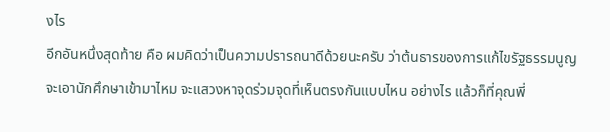งไร
อีกอันหนึ่งสุดท้าย คือ ผมคิดว่าเป็นความปรารถนาดีด้วยนะครับ ว่าต้นธารของการแก้ไขรัฐธรรมนูญจะเอานักศึกษาเข้ามาไหม จะแสวงหาจุดร่วมจุดที่เห็นตรงกันแบบไหน อย่างไร แล้วก็ที่คุณพี่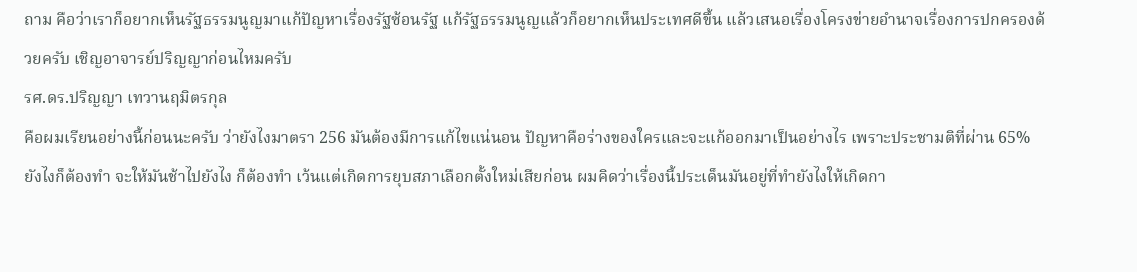ถาม คือว่าเราก็อยากเห็นรัฐธรรมนูญมาแก้ปัญหาเรื่องรัฐซ้อนรัฐ แก้รัฐธรรมนูญแล้วก็อยากเห็นประเทศดีขึ้น แล้วเสนอเรื่องโครงข่ายอำนาจเรื่องการปกครองด้วยครับ เชิญอาจารย์ปริญญาก่อนไหมครับ
รศ.ดร.ปริญญา เทวานฤมิตรกุล
คือผมเรียนอย่างนี้ก่อนนะครับ ว่ายังไงมาตรา 256 มันต้องมีการแก้ไขแน่นอน ปัญหาคือร่างของใครและจะแก้ออกมาเป็นอย่างไร เพราะประชามติที่ผ่าน 65% ยังไงก็ต้องทำ จะให้มันช้าไปยังไง ก็ต้องทำ เว้นแต่เกิดการยุบสภาเลือกตั้งใหม่เสียก่อน ผมคิดว่าเรื่องนี้ประเด็นมันอยู่ที่ทำยังไงให้เกิดกา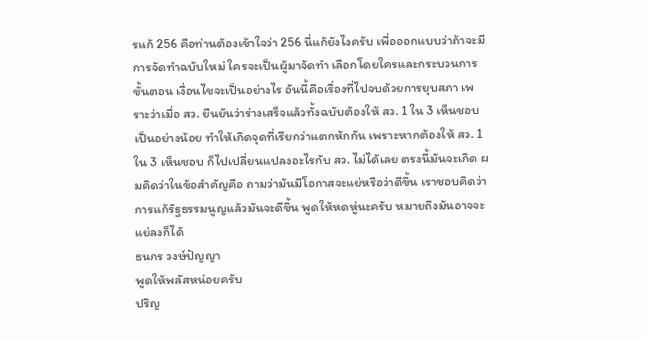รแก้ 256 คือท่านต้องเข้าใจว่า 256 นี่แก้ยังไงครับ เพื่อออกแบบว่าถ้าจะมีการจัดทำฉบับใหม่ ใครจะเป็นผู้มาจัดทำ เลือกโดยใครและกระบวนการขั้นตอน เงื่อนไขจะเป็นอย่างไร อันนี้คือเรื่องที่ไปจบด้วยการยุบสภา เพราะว่าเมื่อ สว. ยืนยันว่าร่างเสร็จแล้วทั้งฉบับต้องให้ สว. 1 ใน 3 เห็นชอบเป็นอย่างน้อย ทำให้เกิดจุดที่เรียกว่าแตกหักกัน เพราะหากต้องให้ สว. 1 ใน 3 เห็นชอบ ก็ไปเปลี่ยนแปลงอะไรกับ สว. ไม่ได้เลย ตรงนี้มันจะเกิด ผมคิดว่าในข้อสำคัญคือ ถามว่ามันมีโอกาสจะแย่หรือว่าดีขึ้น เราชอบคิดว่าการแก้รัฐธรรมนูญแล้วมันจะดีขึ้น พูดให้หดหู่นะครับ หมายถึงมันอาจจะแย่ลงก็ได้
ธนกร วงษ์ปัญญา
พูดให้พลัสหน่อยครับ
ปริญ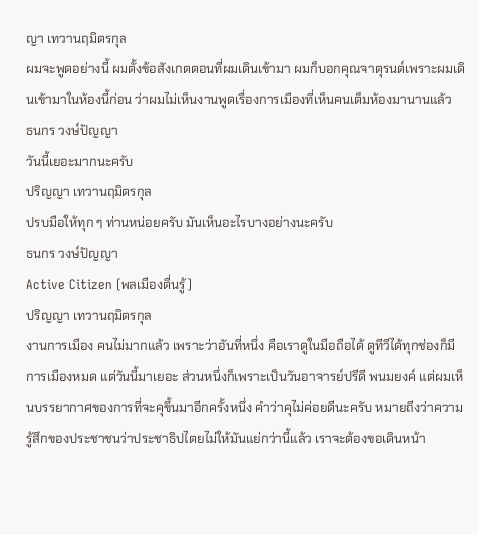ญา เทวานฤมิตรกุล
ผมจะพูดอย่างนี้ ผมตั้งข้อสังเกตตอนที่ผมเดินเข้ามา ผมก็บอกคุณจาตุรนต์เพราะผมเดินเข้ามาในห้องนี้ก่อน ว่าผมไม่เห็นงานพูดเรื่องการเมืองที่เห็นคนเต็มห้องมานานแล้ว
ธนกร วงษ์ปัญญา
วันนี้เยอะมากนะครับ
ปริญญา เทวานฤมิตรกุล
ปรบมือให้ทุก ๆ ท่านหน่อยครับ มันเห็นอะไรบางอย่างนะครับ
ธนกร วงษ์ปัญญา
Active Citizen (พลเมืองตื่นรู้)
ปริญญา เทวานฤมิตรกุล
งานการเมือง คนไม่มากแล้ว เพราะว่าอันที่หนึ่ง คือเราดูในมือถือได้ ดูทีวีได้ทุกช่องก็มีการเมืองหมด แต่วันนี้มาเยอะ ส่วนหนึ่งก็เพราะเป็นวันอาจารย์ปรีดี พนมยงค์ แต่ผมเห็นบรรยากาศของการที่จะคุขึ้นมาอีกครั้งหนึ่ง คำว่าคุไม่ค่อยดีนะครับ หมายถีงว่าความรู้สึกของประชาชนว่าประชาธิปไตยไม่ให้มันแย่กว่านี้แล้ว เราจะต้องขอเดินหน้า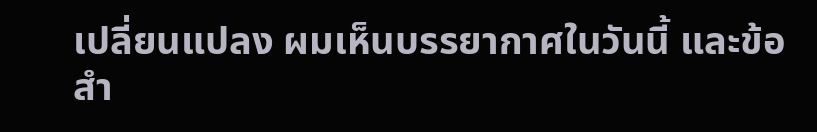เปลี่ยนแปลง ผมเห็นบรรยากาศในวันนี้ และข้อสำ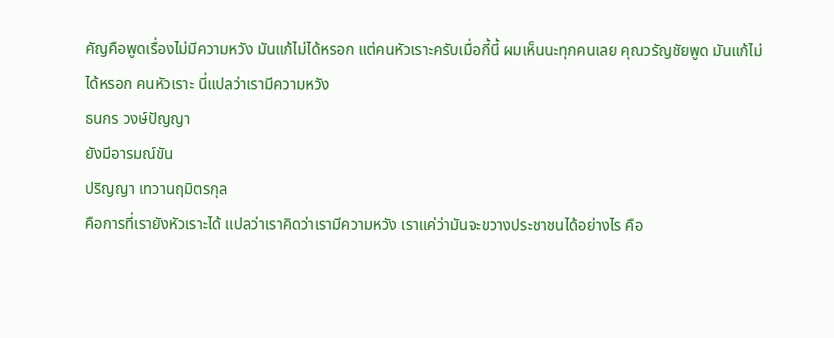คัญคือพูดเรื่องไม่มีความหวัง มันแก้ไม่ได้หรอก แต่คนหัวเราะครับเมื่อกี้นี้ ผมเห็นนะทุกคนเลย คุณวรัญชัยพูด มันแก้ไม่ได้หรอก คนหัวเราะ นี่แปลว่าเรามีความหวัง
ธนกร วงษ์ปัญญา
ยังมีอารมณ์ขัน
ปริญญา เทวานฤมิตรกุล
คือการที่เรายังหัวเราะได้ แปลว่าเราคิดว่าเรามีความหวัง เราแค่ว่ามันจะขวางประชาชนได้อย่างไร คือ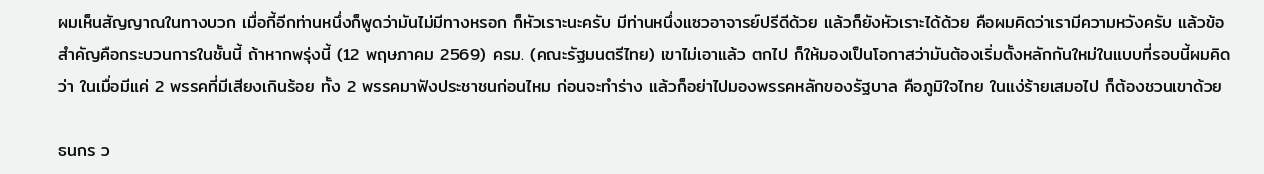ผมเห็นสัญญาณในทางบวก เมื่อกี้อีกท่านหนึ่งก็พูดว่ามันไม่มีทางหรอก ก็หัวเราะนะครับ มีท่านหนึ่งแซวอาจารย์ปรีดีด้วย แล้วก็ยังหัวเราะได้ด้วย คือผมคิดว่าเรามีความหวังครับ แล้วข้อสำคัญคือกระบวนการในชั้นนี้ ถ้าหากพรุ่งนี้ (12 พฤษภาคม 2569) ครม. (คณะรัฐมนตรีไทย) เขาไม่เอาแล้ว ตกไป ก็ให้มองเป็นโอกาสว่ามันต้องเริ่มตั้งหลักกันใหม่ในแบบที่รอบนี้ผมคิดว่า ในเมื่อมีแค่ 2 พรรคที่มีเสียงเกินร้อย ทั้ง 2 พรรคมาฟังประชาชนก่อนไหม ก่อนจะทำร่าง แล้วก็อย่าไปมองพรรคหลักของรัฐบาล คือภูมิใจไทย ในแง่ร้ายเสมอไป ก็ต้องชวนเขาด้วย

ธนกร ว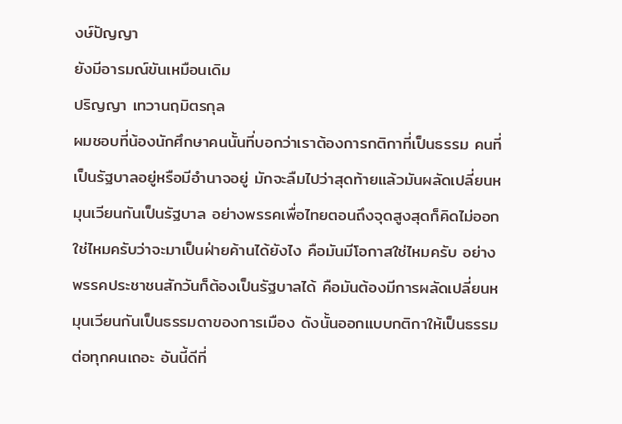งษ์ปัญญา
ยังมีอารมณ์ขันเหมือนเดิม
ปริญญา เทวานฤมิตรกุล
ผมชอบที่น้องนักศึกษาคนนั้นที่บอกว่าเราต้องการกติกาที่เป็นธรรม คนที่เป็นรัฐบาลอยู่หรือมีอำนาจอยู่ มักจะลืมไปว่าสุดท้ายแล้วมันผลัดเปลี่ยนหมุนเวียนกันเป็นรัฐบาล อย่างพรรคเพื่อไทยตอนถึงจุดสูงสุดก็คิดไม่ออกใช่ไหมครับว่าจะมาเป็นฝ่ายค้านได้ยังไง คือมันมีโอกาสใช่ไหมครับ อย่างพรรคประชาชนสักวันก็ต้องเป็นรัฐบาลได้ คือมันต้องมีการผลัดเปลี่ยนหมุนเวียนกันเป็นธรรมดาของการเมือง ดังนั้นออกแบบกติกาให้เป็นธรรมต่อทุกคนเถอะ อันนี้ดีที่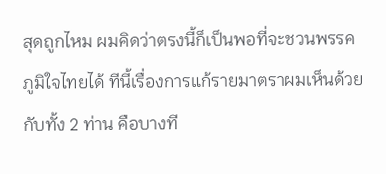สุดถูกไหม ผมคิดว่าตรงนี้ก็เป็นพอที่จะชวนพรรคภูมิใจไทยได้ ทีนี้เรื่องการแก้รายมาตราผมเห็นด้วยกับทั้ง 2 ท่าน คือบางที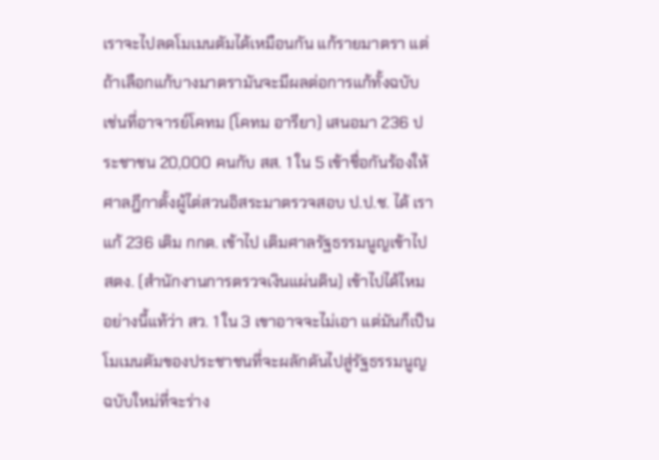เราจะไปลดโมเมนตัมได้เหมือนกัน แก้รายมาตรา แต่ถ้าเลือกแก้บางมาตรามันจะมีผลต่อการแก้ทั้งฉบับ เช่นที่อาจารย์โคทม (โคทม อารียา) เสนอมา 236 ประชาชน 20,000 คนกับ สส. 1 ใน 5 เข้าชื่อกันร้องให้ศาลฎีกาตั้งผู้ไต่สวนอิสระมาตรวจสอบ ป.ป.ช. ได้ เราแก้ 236 เติม กกต. เข้าไป เติมศาลรัฐธรรมนูญเข้าไป สตง. (สำนักงานการตรวจเงินแผ่นดิน) เข้าไปได้ไหม อย่างนี้แท้ว่า สว. 1 ใน 3 เขาอาจจะไม่เอา แต่มันก็เป็นโมเมนตัมของประชาชนที่จะผลักดันไปสู่รัฐธรรมนูญฉบับใหม่ที่จะร่าง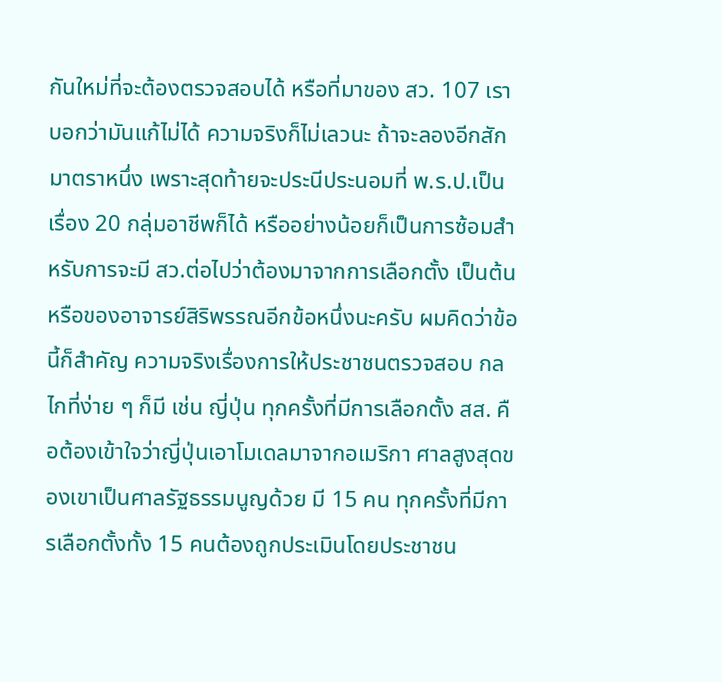กันใหม่ที่จะต้องตรวจสอบได้ หรือที่มาของ สว. 107 เราบอกว่ามันแก้ไม่ได้ ความจริงก็ไม่เลวนะ ถ้าจะลองอีกสักมาตราหนึ่ง เพราะสุดท้ายจะประนีประนอมที่ พ.ร.ป.เป็นเรื่อง 20 กลุ่มอาชีพก็ได้ หรืออย่างน้อยก็เป็นการซ้อมสำหรับการจะมี สว.ต่อไปว่าต้องมาจากการเลือกตั้ง เป็นต้น
หรือของอาจารย์สิริพรรณอีกข้อหนึ่งนะครับ ผมคิดว่าข้อนี้ก็สำคัญ ความจริงเรื่องการให้ประชาชนตรวจสอบ กลไกที่ง่าย ๆ ก็มี เช่น ญี่ปุ่น ทุกครั้งที่มีการเลือกตั้ง สส. คือต้องเข้าใจว่าญี่ปุ่นเอาโมเดลมาจากอเมริกา ศาลสูงสุดของเขาเป็นศาลรัฐธรรมนูญด้วย มี 15 คน ทุกครั้งที่มีการเลือกตั้งทั้ง 15 คนต้องถูกประเมินโดยประชาชน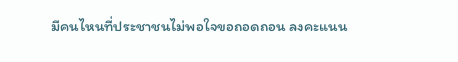มีคนไหนที่ประชาชนไม่พอใจขอถอดถอน ลงคะแนน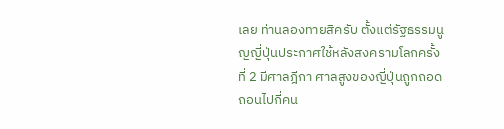เลย ท่านลองทายสิครับ ตั้งแต่รัฐธรรมนูญญี่ปุ่นประกาศใช้หลังสงครามโลกครั้งที่ 2 มีศาลฎีกา ศาลสูงของญี่ปุ่นถูกถอดถอนไปกี่คน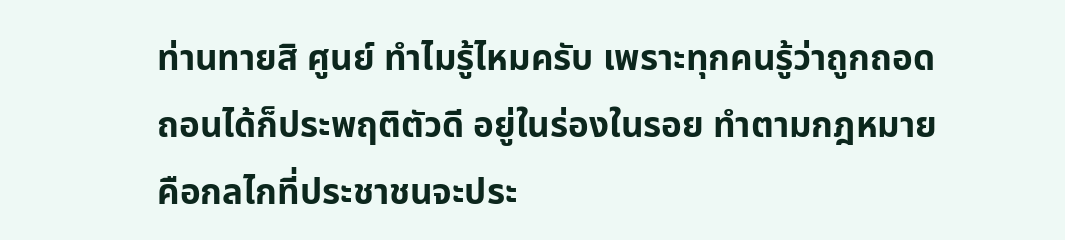ท่านทายสิ ศูนย์ ทำไมรู้ไหมครับ เพราะทุกคนรู้ว่าถูกถอดถอนได้ก็ประพฤติตัวดี อยู่ในร่องในรอย ทำตามกฎหมาย คือกลไกที่ประชาชนจะประ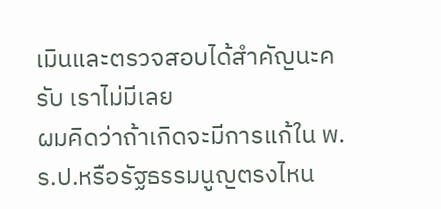เมินและตรวจสอบได้สำคัญนะครับ เราไม่มีเลย
ผมคิดว่าถ้าเกิดจะมีการแก้ใน พ.ร.ป.หรือรัฐธรรมนูญตรงไหน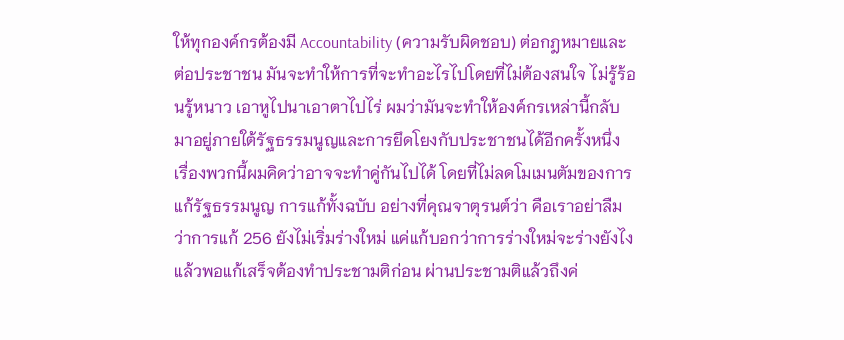ให้ทุกองค์กรต้องมี Accountability (ความรับผิดชอบ) ต่อกฎหมายและต่อประชาชน มันจะทำให้การที่จะทำอะไรไปโดยที่ไม่ต้องสนใจ ไม่รู้ร้อนรู้หนาว เอาหูไปนาเอาตาไปไร่ ผมว่ามันจะทำให้องค์กรเหล่านี้กลับมาอยู่ภายใต้รัฐธรรมนูญและการยึดโยงกับประชาชนได้อีกครั้งหนึ่ง เรื่องพวกนี้ผมคิดว่าอาจจะทำคู่กันไปได้ โดยที่ไม่ลดโมเมนตัมของการแก้รัฐธรรมนูญ การแก้ทั้งฉบับ อย่างที่คุณจาตุรนต์ว่า คือเราอย่าลืมว่าการแก้ 256 ยังไม่เริ่มร่างใหม่ แค่แก้บอกว่าการร่างใหม่จะร่างยังไง แล้วพอแก้เสร็จต้องทำประชามติก่อน ผ่านประชามติแล้วถึงค่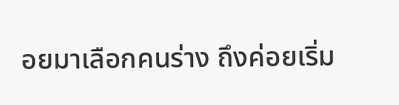อยมาเลือกคนร่าง ถึงค่อยเริ่ม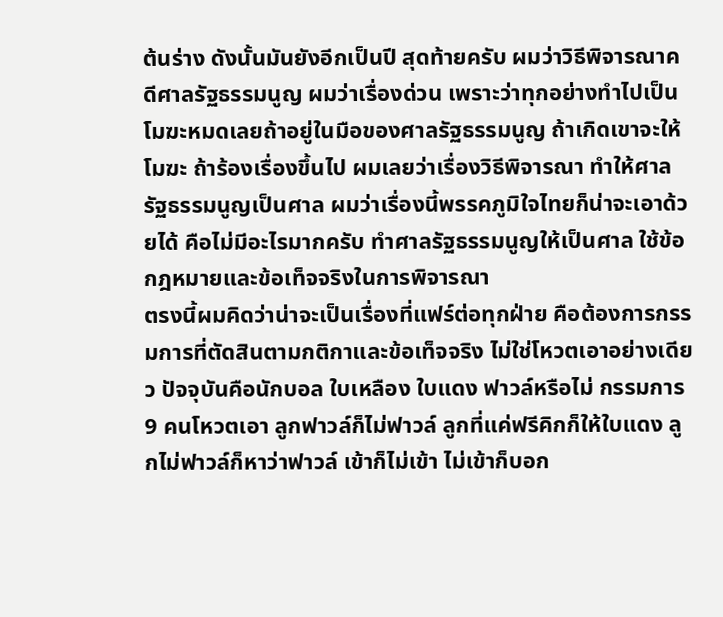ต้นร่าง ดังนั้นมันยังอีกเป็นปี สุดท้ายครับ ผมว่าวิธีพิจารณาคดีศาลรัฐธรรมนูญ ผมว่าเรื่องด่วน เพราะว่าทุกอย่างทำไปเป็นโมฆะหมดเลยถ้าอยู่ในมือของศาลรัฐธรรมนูญ ถ้าเกิดเขาจะให้โมฆะ ถ้าร้องเรื่องขึ้นไป ผมเลยว่าเรื่องวิธีพิจารณา ทำให้ศาลรัฐธรรมนูญเป็นศาล ผมว่าเรื่องนี้พรรคภูมิใจไทยก็น่าจะเอาด้วยได้ คือไม่มีอะไรมากครับ ทำศาลรัฐธรรมนูญให้เป็นศาล ใช้ข้อกฎหมายและข้อเท็จจริงในการพิจารณา
ตรงนี้ผมคิดว่าน่าจะเป็นเรื่องที่แฟร์ต่อทุกฝ่าย คือต้องการกรรมการที่ตัดสินตามกติกาและข้อเท็จจริง ไม่ใช่โหวตเอาอย่างเดียว ปัจจุบันคือนักบอล ใบเหลือง ใบแดง ฟาวล์หรือไม่ กรรมการ 9 คนโหวตเอา ลูกฟาวล์ก็ไม่ฟาวล์ ลูกที่แค่ฟรีคิกก็ให้ใบแดง ลูกไม่ฟาวล์ก็หาว่าฟาวล์ เข้าก็ไม่เข้า ไม่เข้าก็บอก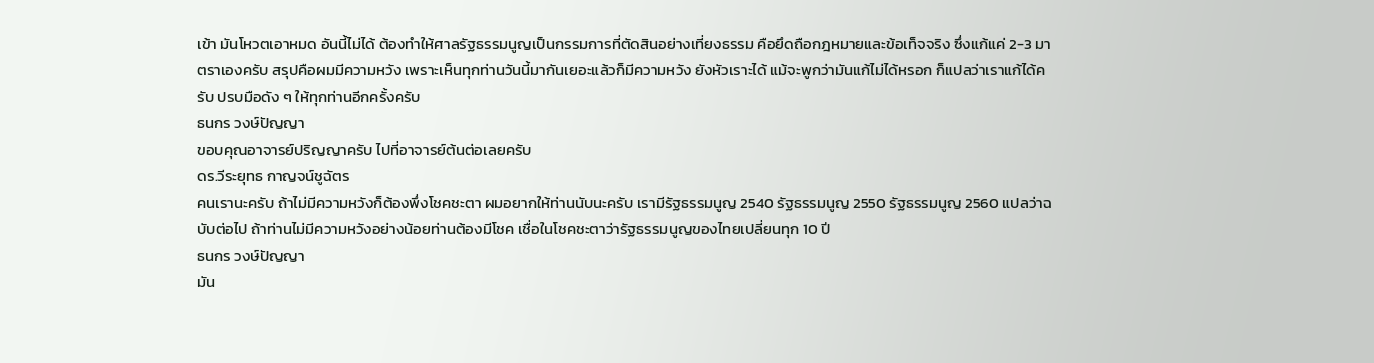เข้า มันโหวตเอาหมด อันนี้ไม่ได้ ต้องทำให้ศาลรัฐธรรมนูญเป็นกรรมการที่ตัดสินอย่างเที่ยงธรรม คือยึดถือกฎหมายและข้อเท็จจริง ซึ่งแก้แค่ 2-3 มาตราเองครับ สรุปคือผมมีความหวัง เพราะเห็นทุกท่านวันนี้มากันเยอะแล้วก็มีความหวัง ยังหัวเราะได้ แม้จะพูกว่ามันแก้ไม่ได้หรอก ก็แปลว่าเราแก้ได้ครับ ปรบมือดัง ๆ ให้ทุกท่านอีกครั้งครับ
ธนกร วงษ์ปัญญา
ขอบคุณอาจารย์ปริญญาครับ ไปที่อาจารย์ต้นต่อเลยครับ
ดร.วีระยุทธ กาญจน์ชูฉัตร
คนเรานะครับ ถ้าไม่มีความหวังก็ต้องพึ่งโชคชะตา ผมอยากให้ท่านนับนะครับ เรามีรัฐธรรมนูญ 2540 รัฐธรรมนูญ 2550 รัฐธรรมนูญ 2560 แปลว่าฉบับต่อไป ถ้าท่านไม่มีความหวังอย่างน้อยท่านต้องมีโชค เชื่อในโชคชะตาว่ารัฐธรรมนูญของไทยเปลี่ยนทุก 10 ปี
ธนกร วงษ์ปัญญา
มัน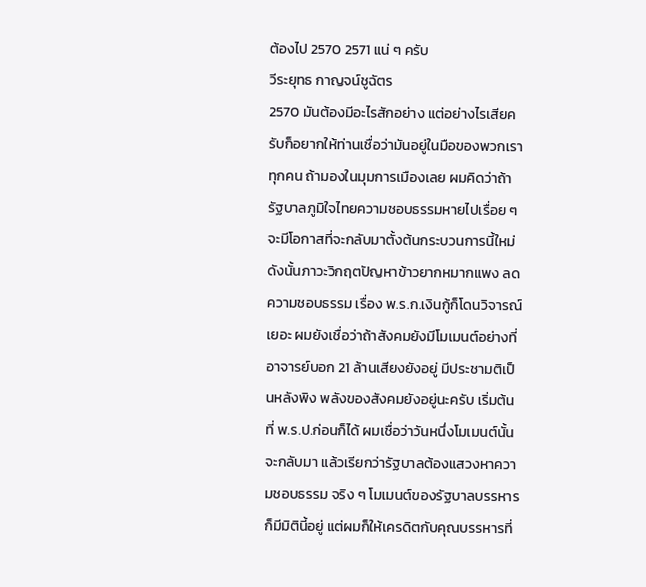ต้องไป 2570 2571 แน่ ๆ ครับ
วีระยุทธ กาญจน์ชูฉัตร
2570 มันต้องมีอะไรสักอย่าง แต่อย่างไรเสียครับก็อยากให้ท่านเชื่อว่ามันอยู่ในมือของพวกเราทุกคน ถ้ามองในมุมการเมืองเลย ผมคิดว่าถ้ารัฐบาลภูมิใจไทยความชอบธรรมหายไปเรื่อย ๆ จะมีโอกาสที่จะกลับมาตั้งต้นกระบวนการนี้ใหม่ ดังนั้นภาวะวิกฤตปัญหาข้าวยากหมากแพง ลดความชอบธรรม เรื่อง พ.ร.ก.เงินกู้ก็โดนวิจารณ์เยอะ ผมยังเชื่อว่าถ้าสังคมยังมีโมเมนต์อย่างที่อาจารย์บอก 21 ล้านเสียงยังอยู่ มีประชามติเป็นหลังพิง พลังของสังคมยังอยู่นะครับ เริ่มต้นที่ พ.ร.ป.ก่อนก็ได้ ผมเชื่อว่าวันหนึ่งโมเมนต์นั้นจะกลับมา แล้วเรียกว่ารัฐบาลต้องแสวงหาความชอบธรรม จริง ๆ โมเมนต์ของรัฐบาลบรรหารก็มีมิตินี้อยู่ แต่ผมก็ให้เครดิตกับคุณบรรหารที่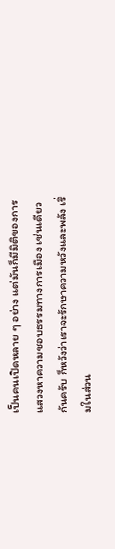เป็นคนเปิดหลาย ๆ อย่าง แต่มันก็มีมิติของการแสวงหาความชอบธรรมทางการเมือง เช่นเดียวกันครับ ก็หวังว่าเราจะรักษาความหวังและพลัง เริ่มในส่วน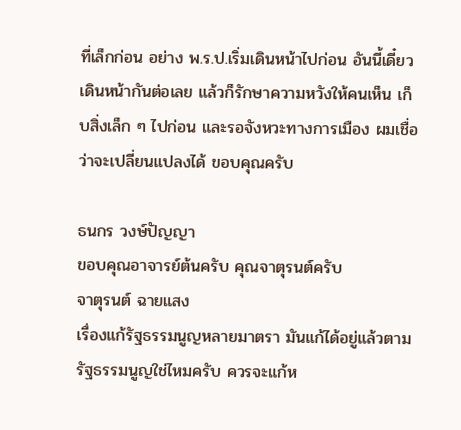ที่เล็กก่อน อย่าง พ.ร.ป.เริ่มเดินหน้าไปก่อน อันนี้เดี๋ยวเดินหน้ากันต่อเลย แล้วก็รักษาความหวังให้คนเห็น เก็บสิ่งเล็ก ๆ ไปก่อน และรอจังหวะทางการเมือง ผมเชื่อว่าจะเปลี่ยนแปลงได้ ขอบคุณครับ

ธนกร วงษ์ปัญญา
ขอบคุณอาจารย์ต้นครับ คุณจาตุรนต์ครับ
จาตุรนต์ ฉายแสง
เรื่องแก้รัฐธรรมนูญหลายมาตรา มันแก้ได้อยู่แล้วตามรัฐธรรมนูญใช่ไหมครับ ควรจะแก้ห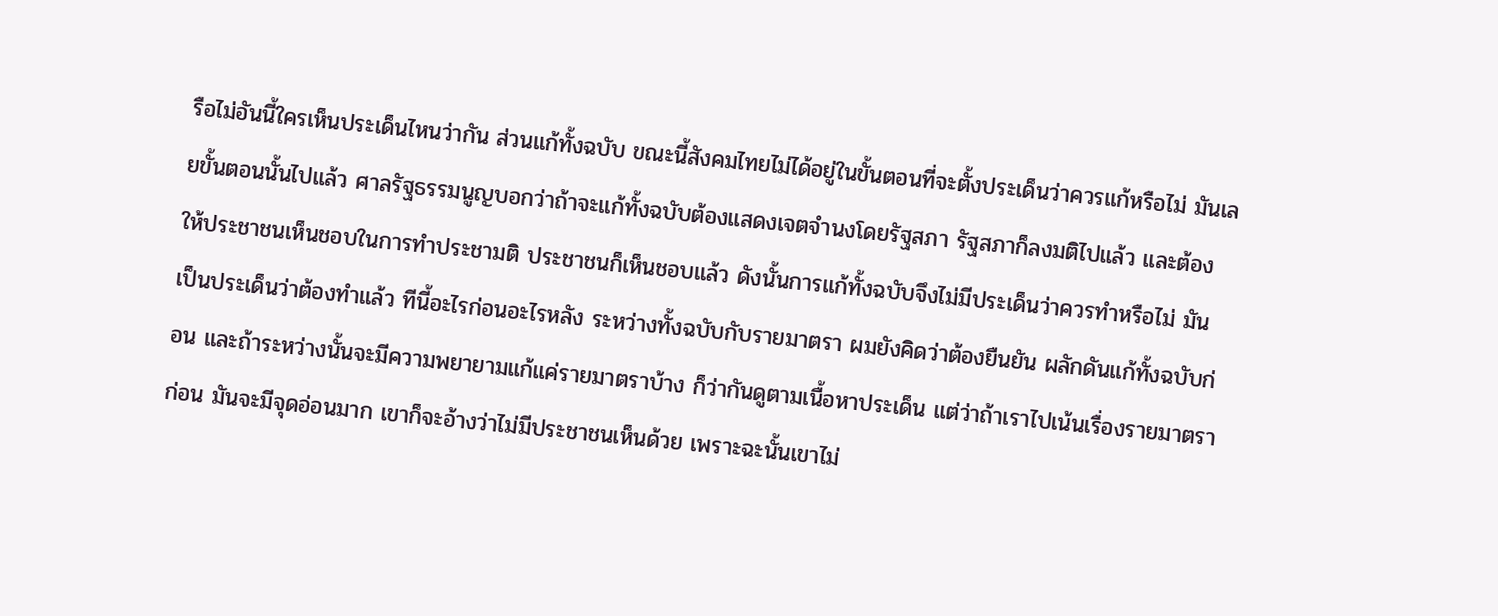รือไม่อันนี้ใครเห็นประเด็นไหนว่ากัน ส่วนแก้ทั้งฉบับ ขณะนี้สังคมไทยไม่ได้อยู่ในขั้นตอนที่จะตั้งประเด็นว่าควรแก้หรือไม่ มันเลยขั้นตอนนั้นไปแล้ว ศาลรัฐธรรมนูญบอกว่าถ้าจะแก้ทั้งฉบับต้องแสดงเจตจำนงโดยรัฐสภา รัฐสภาก็ลงมติไปแล้ว และต้องให้ประชาชนเห็นชอบในการทำประชามติ ประชาชนก็เห็นชอบแล้ว ดังนั้นการแก้ทั้งฉบับจึงไม่มีประเด็นว่าควรทำหรือไม่ มันเป็นประเด็นว่าต้องทำแล้ว ทีนี้อะไรก่อนอะไรหลัง ระหว่างทั้งฉบับกับรายมาตรา ผมยังคิดว่าต้องยืนยัน ผลักดันแก้ทั้งฉบับก่อน และถ้าระหว่างนั้นจะมีความพยายามแก้แค่รายมาตราบ้าง ก็ว่ากันดูตามเนื้อหาประเด็น แต่ว่าถ้าเราไปเน้นเรื่องรายมาตราก่อน มันจะมีจุดอ่อนมาก เขาก็จะอ้างว่าไม่มีประชาชนเห็นด้วย เพราะฉะนั้นเขาไม่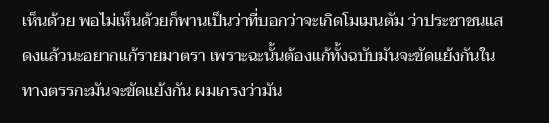เห็นด้วย พอไม่เห็นด้วยก็พานเป็นว่าที่บอกว่าจะเกิดโมเมนตัม ว่าประชาชนแสดงแล้วนะอยากแก้รายมาตรา เพราะฉะนั้นต้องแก้ทั้งฉบับมันจะขัดแย้งกันในทางตรรกะมันจะขัดแย้งกัน ผมเกรงว่ามัน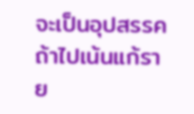จะเป็นอุปสรรคถ้าไปเน้นแก้ราย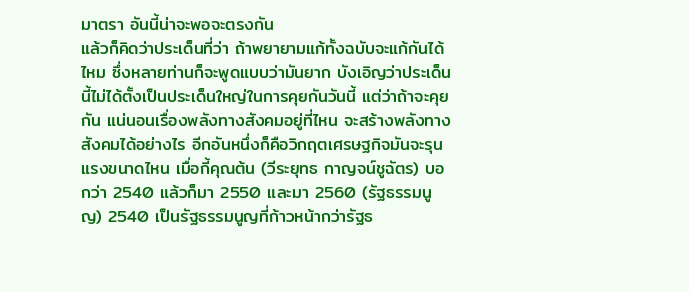มาตรา อันนี้น่าจะพอจะตรงกัน
แล้วก็คิดว่าประเด็นที่ว่า ถ้าพยายามแก้ทั้งฉบับจะแก้กันได้ไหม ซึ่งหลายท่านก็จะพูดแบบว่ามันยาก บังเอิญว่าประเด็นนี้ไม่ได้ตั้งเป็นประเด็นใหญ่ในการคุยกันวันนี้ แต่ว่าถ้าจะคุยกัน แน่นอนเรื่องพลังทางสังคมอยู่ที่ไหน จะสร้างพลังทางสังคมได้อย่างไร อีกอันหนึ่งก็คือวิกฤตเศรษฐกิจมันจะรุนแรงขนาดไหน เมื่อกี้คุณต้น (วีระยุทธ กาญจน์ชูฉัตร) บอกว่า 2540 แล้วก็มา 2550 และมา 2560 (รัฐธรรมนูญ) 2540 เป็นรัฐธรรมนูญที่ก้าวหน้ากว่ารัฐธ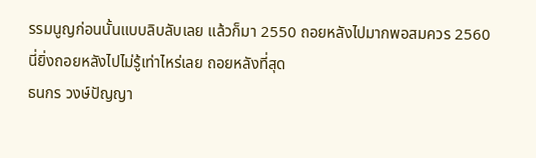รรมนูญก่อนนั้นแบบลิบลับเลย แล้วก็มา 2550 ถอยหลังไปมากพอสมควร 2560 นี่ยิ่งถอยหลังไปไม่รู้เท่าไหร่เลย ถอยหลังที่สุด
ธนกร วงษ์ปัญญา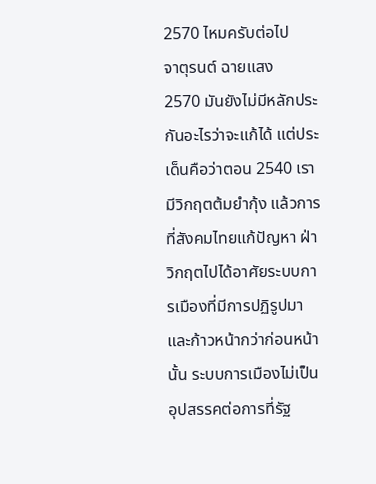2570 ไหมครับต่อไป
จาตุรนต์ ฉายแสง
2570 มันยังไม่มีหลักประกันอะไรว่าจะแก้ได้ แต่ประเด็นคือว่าตอน 2540 เรามีวิกฤตต้มยำกุ้ง แล้วการที่สังคมไทยแก้ปัญหา ฝ่าวิกฤตไปได้อาศัยระบบการเมืองที่มีการปฏิรูปมา และก้าวหน้ากว่าก่อนหน้านั้น ระบบการเมืองไม่เป็นอุปสรรคต่อการที่รัฐ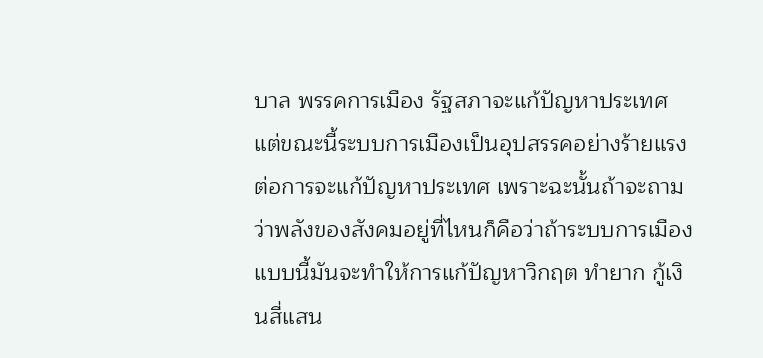บาล พรรคการเมือง รัฐสภาจะแก้ปัญหาประเทศ แต่ขณะนี้ระบบการเมืองเป็นอุปสรรคอย่างร้ายแรงต่อการจะแก้ปัญหาประเทศ เพราะฉะนั้นถ้าจะถามว่าพลังของสังคมอยู่ที่ไหนก็คือว่าถ้าระบบการเมืองแบบนี้มันจะทำให้การแก้ปัญหาวิกฤต ทำยาก กู้เงินสี่แสน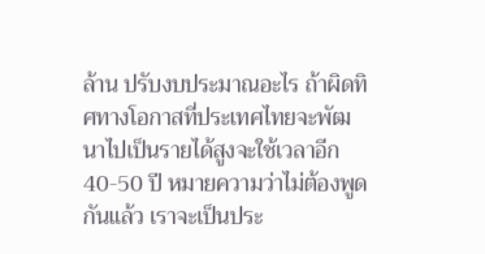ล้าน ปรับงบประมาณอะไร ถ้าผิดทิศทางโอกาสที่ประเทศไทยจะพัฒนาไปเป็นรายได้สูงจะใช้เวลาอีก 40-50 ปี หมายความว่าไม่ต้องพูดกันแล้ว เราจะเป็นประ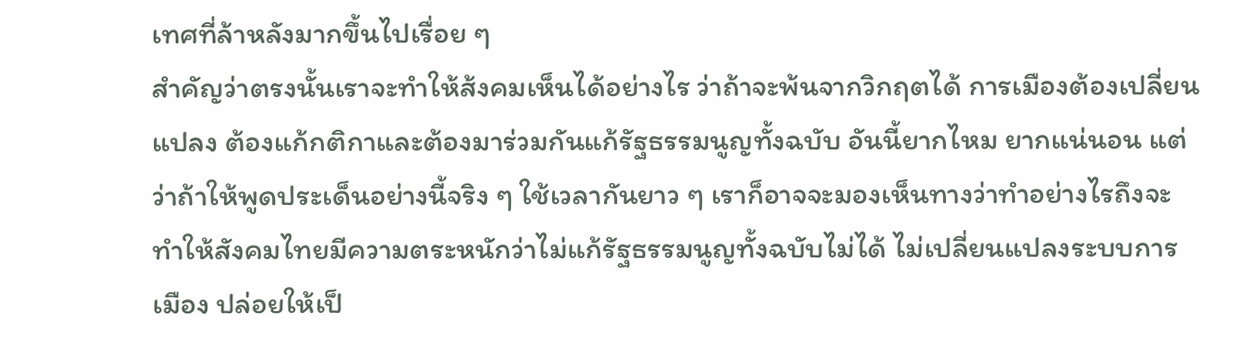เทศที่ล้าหลังมากขึ้นไปเรื่อย ๆ
สำคัญว่าตรงนั้นเราจะทำให้ส้งคมเห็นได้อย่างไร ว่าถ้าจะพ้นจากวิกฤตได้ การเมืองต้องเปลี่ยนแปลง ต้องแก้กติกาและต้องมาร่วมกันแก้รัฐธรรมนูญทั้งฉบับ อันนี้ยากไหม ยากแน่นอน แต่ว่าถ้าให้พูดประเด็นอย่างนี้จริง ๆ ใช้เวลากันยาว ๆ เราก็อาจจะมองเห็นทางว่าทำอย่างไรถึงจะทำให้สังคมไทยมีความตระหนักว่าไม่แก้รัฐธรรมนูญทั้งฉบับไม่ได้ ไม่เปลี่ยนแปลงระบบการเมือง ปล่อยให้เป็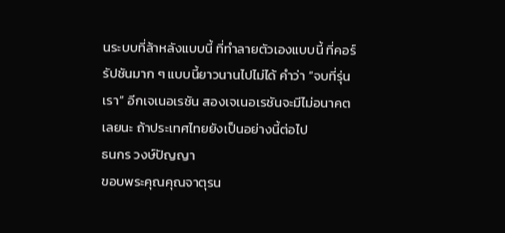นระบบที่ล้าหลังแบบนี้ ที่ทำลายตัวเองแบบนี้ ที่คอร์รัปชันมาก ๆ แบบนี้ยาวนานไปไม่ได้ คำว่า “จบที่รุ่นเรา” อีกเจเนอเรชัน สองเจเนอเรชันจะมีไม่อนาคตเลยนะ ถ้าประเทศไทยยังเป็นอย่างนี้ต่อไป
ธนกร วงษ์ปัญญา
ขอบพระคุณคุณจาตุรน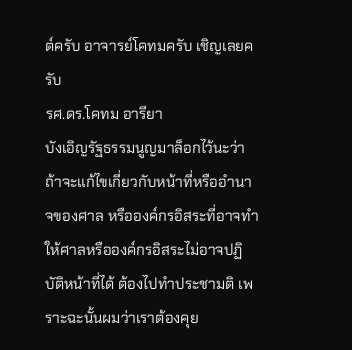ต์ครับ อาจารย์โคทมครับ เชิญเลยครับ
รศ.ดร.โคทม อารียา
บังเอิญรัฐธรรมนูญมาล็อกไว้นะว่า ถ้าจะแก้ไขเกี่ยวกับหน้าที่หรืออำนาจของศาล หรือองค์กรอิสระที่อาจทำให้ศาลหรือองค์กรอิสระไม่อาจปฏิบัติหน้าที่ได้ ต้องไปทำประชามติ เพราะฉะนั้นผมว่าเราต้องคุย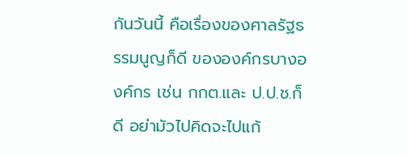กันวันนี้ คือเรื่องของศาลรัฐธรรมนูญก็ดี ขององค์กรบางองค์กร เช่น กกต.และ ป.ป.ช.ก็ดี อย่ามัวไปคิดจะไปแก้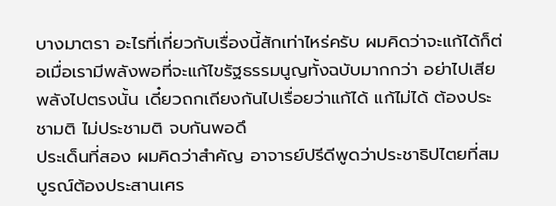บางมาตรา อะไรที่เกี่ยวกับเรื่องนี้สักเท่าไหร่ครับ ผมคิดว่าจะแก้ได้ก็ต่อเมื่อเรามีพลังพอที่จะแก้ไขรัฐธรรมนูญทั้งฉบับมากกว่า อย่าไปเสียพลังไปตรงนั้น เดี๋ยวถกเถียงกันไปเรื่อยว่าแก้ได้ แก้ไม่ได้ ต้องประชามติ ไม่ประชามติ จบกันพอดึ
ประเด็นที่สอง ผมคิดว่าสำคัญ อาจารย์ปรีดีพูดว่าประชาธิปไตยที่สมบูรณ์ต้องประสานเศร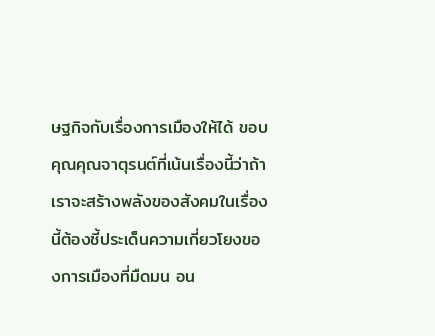ษฐกิจกับเรื่องการเมืองให้ได้ ขอบคุณคุณจาตุรนต์ที่เน้นเรื่องนี้ว่าถ้าเราจะสร้างพลังของสังคมในเรื่องนี้ต้องชี้ประเด็นความเกี่ยวโยงของการเมืองที่มืดมน อน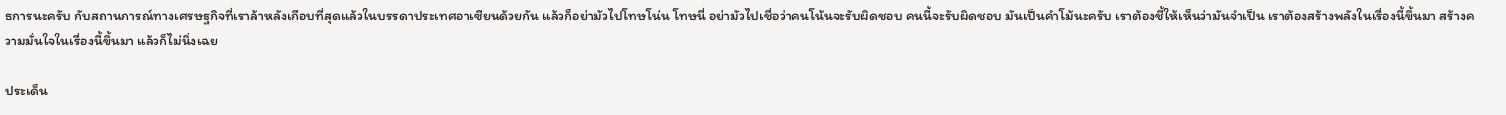ธการนะครับ กับสถานการณ์ทางเศรษฐกิจที่เราล้าหลังเกือบที่สุดแล้วในบรรดาประเทศอาเซียนด้วยกัน แล้วก็อย่ามัวไปโทษโน่น โทษนี่ อย่ามัวไปเชื่อว่าคนโน้นจะรับผิดชอบ คนนี้จะรับผิดชอบ มันเป็นคำโม้นะครับ เราต้องชี้ให้เห็นว่ามันจำเป็น เราต้องสร้างพลังในเรื่องนี้ขึ้นมา สร้างความมั่นใจในเรื่องนี้ขึ้นมา แล้วก็ไม่นิ่งเฉย

ประเด็น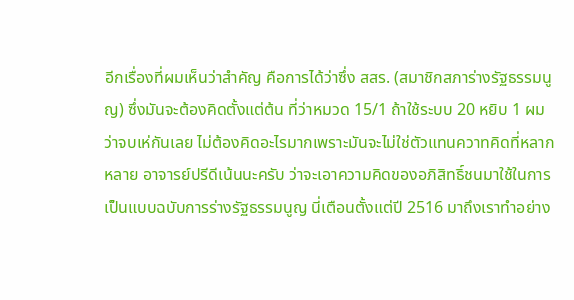อีกเรื่องที่ผมเห็นว่าสำคัญ คือการได้ว่าซึ่ง สสร. (สมาชิกสภาร่างรัฐธรรมนูญ) ซึ่งมันจะต้องคิดตั้งแต่ต้น ที่ว่าหมวด 15/1 ถ้าใช้ระบบ 20 หยิบ 1 ผมว่าจบเห่กันเลย ไม่ต้องคิดอะไรมากเพราะมันจะไม่ใช่ตัวแทนควาทคิดที่หลากหลาย อาจารย์ปรีดีเน้นนะครับ ว่าจะเอาความคิดของอภิสิทธิ์ชนมาใช้ในการเป็นแบบฉบับการร่างรัฐธรรมนูญ นี่เตือนตั้งแต่ปี 2516 มาถึงเราทำอย่าง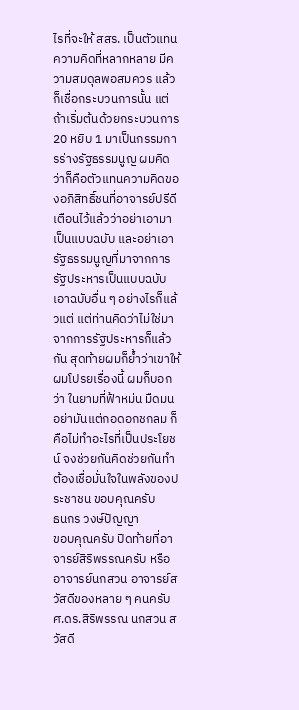ไรที่จะให้ สสร. เป็นตัวแทนความคิดที่หลากหลาย มีความสมดุลพอสมควร แล้วก็เชื่อกระบวนการนั้น แต่ถ้าเริ่มต้นด้วยกระบวนการ 20 หยิบ 1 มาเป็นกรรมการร่างรัฐธรรมนูญ ผมคิดว่าก็คือตัวแทนความคิดของอภิสิทธิ์ชนที่อาจารย์ปรีดีเตือนไว้แล้วว่าอย่าเอามาเป็นแบบฉบับ และอย่าเอารัฐธรรมนูญที่มาจากการรัฐประหารเป็นแบบฉบับ เอาฉบับอื่น ๆ อย่างไรก็แล้วแต่ แต่ท่านคิดว่าไม่ใช่มาจากการรัฐประหารก็แล้วกัน สุดท้ายผมก็ย้ำว่าเขาให้ผมโปรยเรื่องนี้ ผมก็บอกว่า ในยามที่ฟ้าหม่น มืดมน อย่ามันแต่กอดอกชกลม ก็คือไม่ทำอะไรที่เป็นประโยชน์ จงช่วยกันคิดช่วยกันทำ ต้องเชื่อมั่นใจในพลังของประชาชน ขอบคุณครับ
ธนกร วงษ์ปัญญา
ขอบคุณครับ ปิดท้ายที่อาจารย์สิริพรรณครับ หรืออาจารย์นกสวน อาจารย์สวัสดีของหลาย ๆ คนครับ
ศ.ดร.สิริพรรณ นกสวน สวัสดี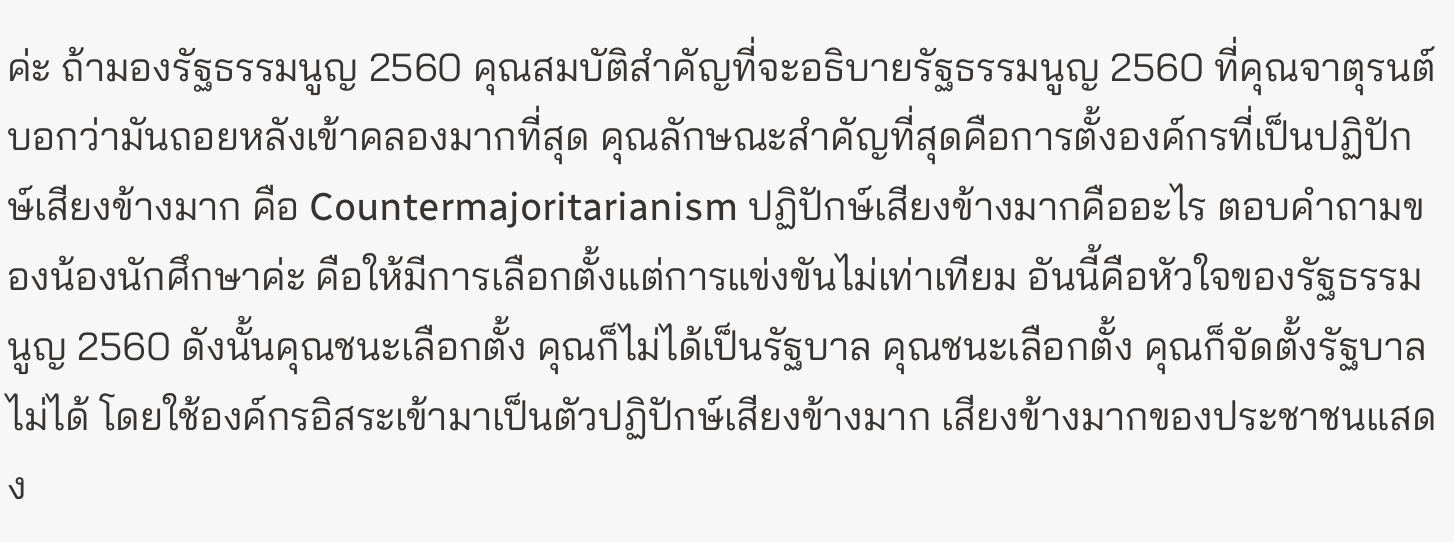ค่ะ ถ้ามองรัฐธรรมนูญ 2560 คุณสมบัติสำคัญที่จะอธิบายรัฐธรรมนูญ 2560 ที่คุณจาตุรนต์บอกว่ามันถอยหลังเข้าคลองมากที่สุด คุณลักษณะสำคัญที่สุดคือการตั้งองค์กรที่เป็นปฏิปักษ์เสียงข้างมาก คือ Countermajoritarianism ปฏิปักษ์เสียงข้างมากคืออะไร ตอบคำถามของน้องนักศึกษาค่ะ คือให้มีการเลือกตั้งแต่การแข่งขันไม่เท่าเทียม อันนี้คือหัวใจของรัฐธรรมนูญ 2560 ดังนั้นคุณชนะเลือกตั้ง คุณก็ไม่ได้เป็นรัฐบาล คุณชนะเลือกตั้ง คุณก็จัดตั้งรัฐบาลไม่ได้ โดยใช้องค์กรอิสระเข้ามาเป็นตัวปฏิปักษ์เสียงข้างมาก เสียงข้างมากของประชาชนแสดง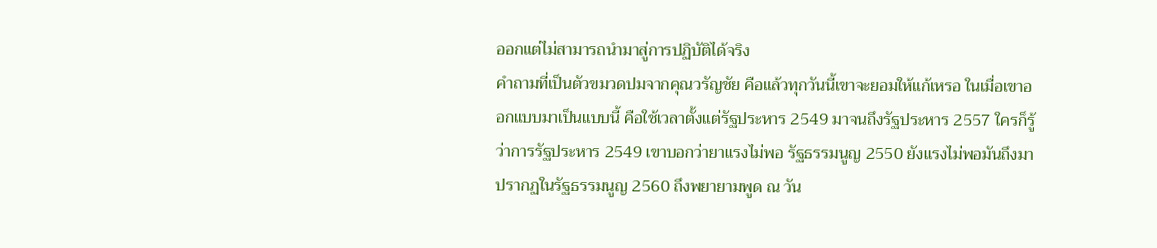ออกแต่ไม่สามารถนำมาสู่การปฏิบัติได้จริง
คำถามที่เป็นตัวขมวดปมจากคุณวรัญชัย คือแล้วทุกวันนี้เขาจะยอมให้แก้เหรอ ในเมื่อเขาออกแบบมาเป็นแบบนี้ คือใช้เวลาตั้งแต่รัฐประหาร 2549 มาจนถึงรัฐประหาร 2557 ใครก็รู้ว่าการรัฐประหาร 2549 เขาบอกว่ายาแรงไม่พอ รัฐธรรมนูญ 2550 ยังแรงไม่พอมันถึงมาปรากฏในรัฐธรรมนูญ 2560 ถึงพยายามพูด ณ วัน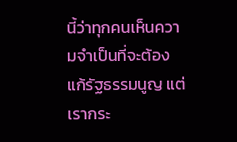นี้ว่าทุกคนเห็นความจำเป็นที่จะต้องแก้รัฐธรรมนูญ แต่เรากระ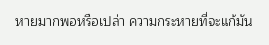หายมากพอหรือเปล่า ความกระหายที่จะแก้มัน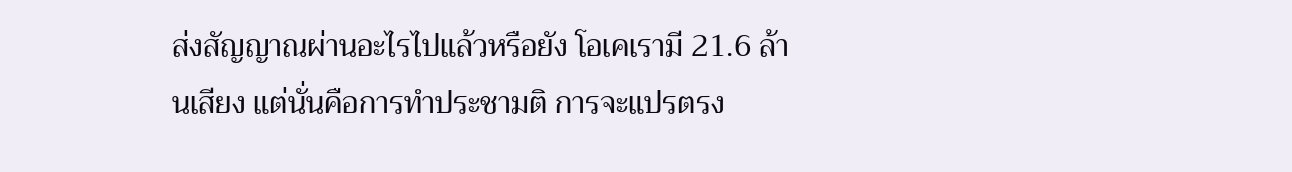ส่งสัญญาณผ่านอะไรไปแล้วหรือยัง โอเคเรามี 21.6 ล้านเสียง แต่นั่นคือการทำประชามติ การจะแปรตรง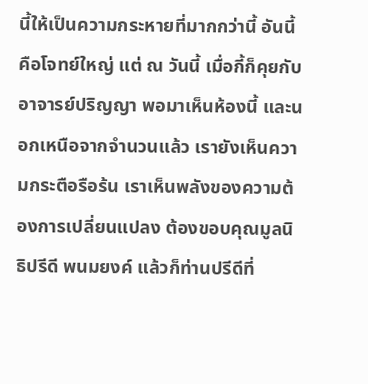นี้ให้เป็นความกระหายที่มากกว่านี้ อันนี้คือโจทย์ใหญ่ แต่ ณ วันนี้ เมื่อกี้ก็คุยกับอาจารย์ปริญญา พอมาเห็นห้องนี้ และนอกเหนือจากจำนวนแล้ว เรายังเห็นความกระตือรือร้น เราเห็นพลังของความต้องการเปลี่ยนแปลง ต้องขอบคุณมูลนิธิปรีดี พนมยงค์ แล้วก็ท่านปรีดีที่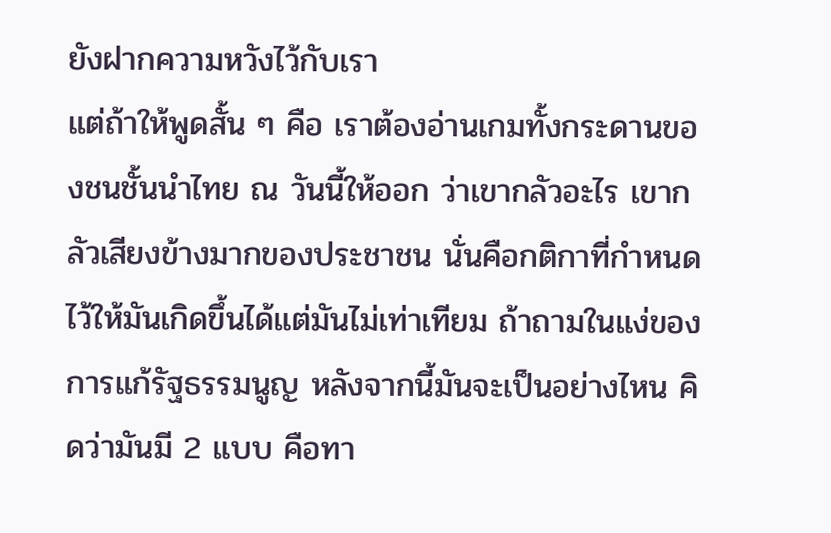ยังฝากความหวังไว้กับเรา
แต่ถ้าให้พูดสั้น ๆ คือ เราต้องอ่านเกมทั้งกระดานของชนชั้นนำไทย ณ วันนี้ให้ออก ว่าเขากลัวอะไร เขากลัวเสียงข้างมากของประชาชน นั่นคือกติกาที่กำหนดไว้ให้มันเกิดขึ้นได้แต่มันไม่เท่าเทียม ถ้าถามในแง่ของการแก้รัฐธรรมนูญ หลังจากนี้มันจะเป็นอย่างไหน คิดว่ามันมี 2 แบบ คือทา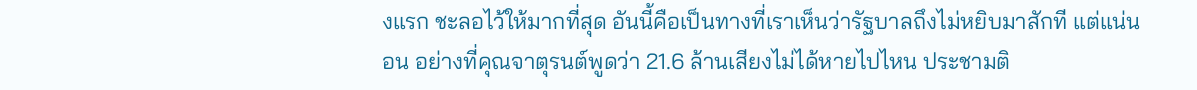งแรก ชะลอไว้ให้มากที่สุด อันนี้คือเป็นทางที่เราเห็นว่ารัฐบาลถึงไม่หยิบมาสักที แต่แน่นอน อย่างที่คุณจาตุรนต์พูดว่า 21.6 ล้านเสียงไม่ได้หายไปไหน ประชามติ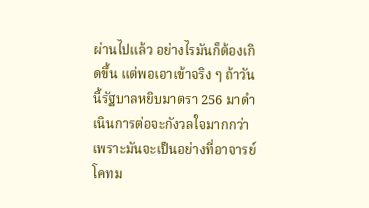ผ่านไปแล้ว อย่างไรมันก็ต้องเกิดขึ้น แต่พอเอาเข้าจริง ๆ ถ้าวันนี้รัฐบาลหยิบมาตรา 256 มาดำเนินการต่อจะกังวลใจมากกว่า เพราะมันจะเป็นอย่างที่อาจารย์โคทม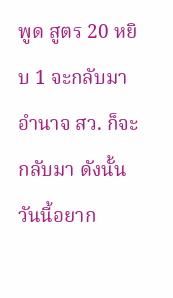พูด สูตร 20 หยิบ 1 จะกลับมา อำนาจ สว. ก็จะกลับมา ดังนั้นวันนี้อยาก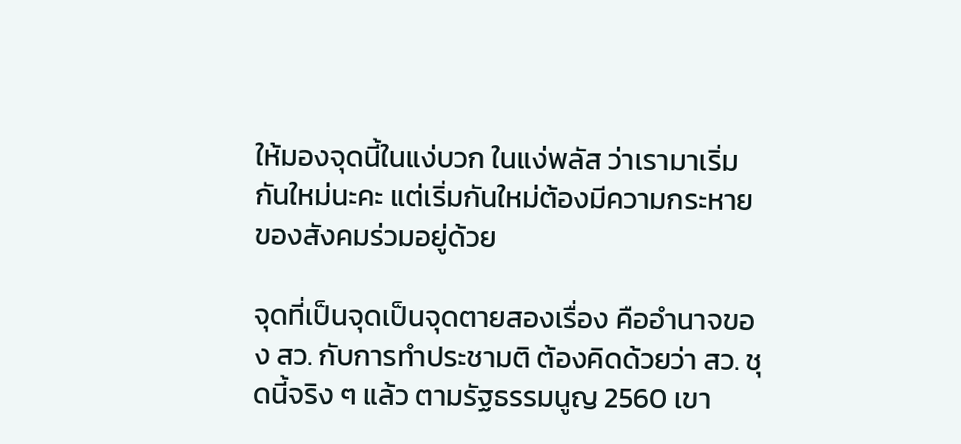ให้มองจุดนี้ในแง่บวก ในแง่พลัส ว่าเรามาเริ่มกันใหม่นะคะ แต่เริ่มกันใหม่ต้องมีความกระหายของสังคมร่วมอยู่ด้วย

จุดที่เป็นจุดเป็นจุดตายสองเรื่อง คืออำนาจของ สว. กับการทำประชามติ ต้องคิดด้วยว่า สว. ชุดนี้จริง ๆ แล้ว ตามรัฐธรรมนูญ 2560 เขา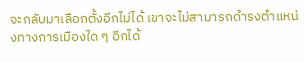จะกลับมาเลือกตั้งอีกไม่ได้ เขาจะไม่สามารถดำรงตำแหน่งทางการเมืองใด ๆ อีกได้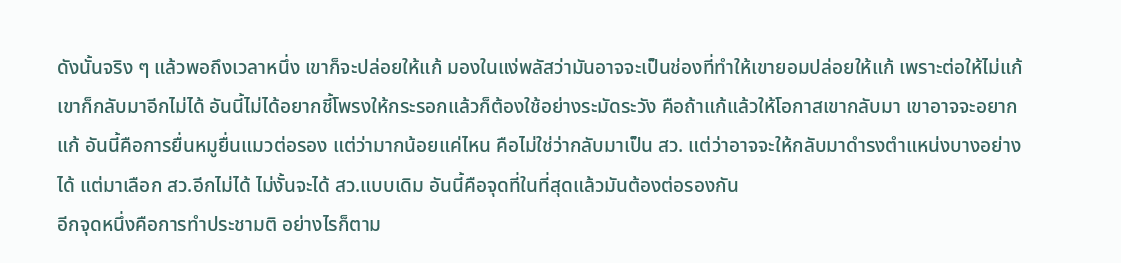ดังนั้นจริง ๆ แล้วพอถึงเวลาหนึ่ง เขาก็จะปล่อยให้แก้ มองในแง่พลัสว่ามันอาจจะเป็นช่องที่ทำให้เขายอมปล่อยให้แก้ เพราะต่อให้ไม่แก้เขาก็กลับมาอีกไม่ได้ อันนี้ไม่ได้อยากชี้โพรงให้กระรอกแล้วก็ต้องใช้อย่างระมัดระวัง คือถ้าแก้แล้วให้โอกาสเขากลับมา เขาอาจจะอยากแก้ อันนี้คือการยื่นหมูยื่นแมวต่อรอง แต่ว่ามากน้อยแค่ไหน คือไม่ใช่ว่ากลับมาเป็น สว. แต่ว่าอาจจะให้กลับมาดำรงตำแหน่งบางอย่างได้ แต่มาเลือก สว.อีกไม่ได้ ไม่งั้นจะได้ สว.แบบเดิม อันนี้คือจุดที่ในที่สุดแล้วมันต้องต่อรองกัน
อีกจุดหนึ่งคือการทำประชามติ อย่างไรก็ตาม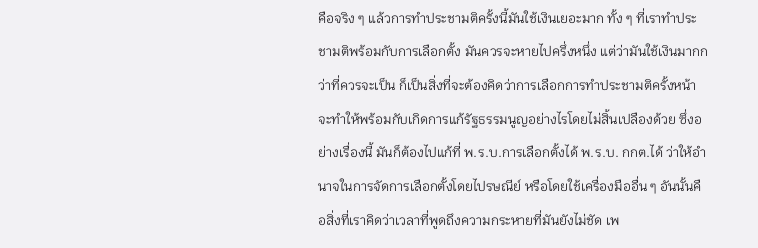คือจริง ๆ แล้วการทำประชามติครั้งนี้มันใช้เงินเยอะมาก ทั้ง ๆ ที่เราทำประชามติพร้อมกับการเลือกตั้ง มันควรจะหายไปครึ่งหนึ่ง แต่ว่ามันใช้เงินมากกว่าที่ควรจะเป็น ก็เป็นสิ่งที่จะต้องคิดว่าการเลือกการทำประชามติครั้งหน้าจะทำให้พร้อมกับเกิดการแก้รัฐธรรมนูญอย่างไรโดยไม่สิ้นเปลืองด้วย ซึ่งอย่างเรื่องนี้ มันก็ต้องไปแก้ที่ พ.ร.บ.การเลือกตั้งได้ พ.ร.บ. กกต.ได้ ว่าให้อำนาจในการจัดการเลือกตั้งโดยไปรษณีย์ หรือโดยใช้เครื่องมืออื่น ๆ อันนั้นคือสิ่งที่เราคิดว่าเวลาที่พูดถึงความกระหายที่มันยังไม่ชัด เพ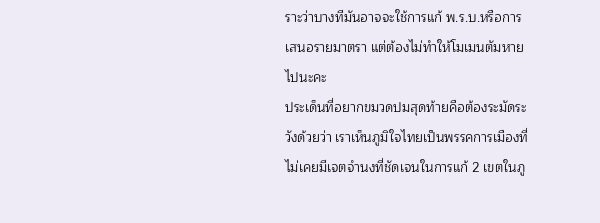ราะว่าบางทีมันอาจจะใช้การแก้ พ.ร.บ.หรือการเสนอรายมาตรา แต่ต้องไม่ทำให้โมเมนตัมหายไปนะคะ
ประเด็นที่อยากขมวดปมสุดท้ายคือต้องระมัดระวังด้วยว่า เราเห็นภูมิใจไทยเป็นพรรคการเมืองที่ไม่เคยมีเจตจำนงที่ชัดเจนในการแก้ 2 เขตในภู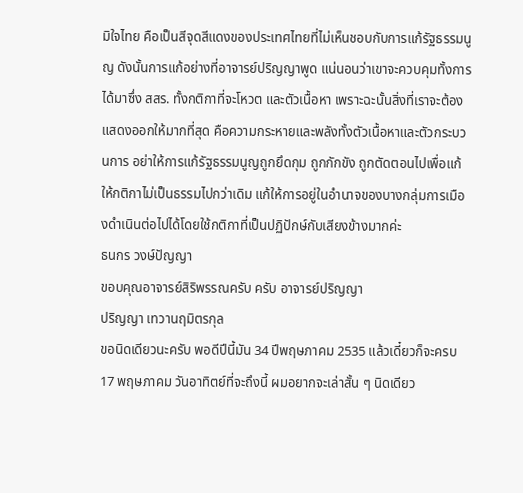มิใจไทย คือเป็นสีจุดสีแดงของประเทศไทยที่ไม่เห็นชอบกับการแก้รัฐธรรมนูญ ดังนั้นการแก้อย่างที่อาจารย์ปริญญาพูด แน่นอนว่าเขาจะควบคุมทั้งการได้มาซึ่ง สสร. ทั้งกติกาที่จะโหวต และตัวเนื้อหา เพราะฉะนั้นสิ่งที่เราจะต้องแสดงออกให้มากที่สุด คือความกระหายและพลังทั้งตัวเนื้อหาและตัวกระบวนการ อย่าให้การแก้รัฐธรรมนูญถูกยึดกุม ถูกกักขัง ถูกตัดตอนไปเพื่อแก้ให้กติกาไม่เป็นธรรมไปกว่าเดิม แก้ให้การอยู่ในอำนาจของบางกลุ่มการเมืองดำเนินต่อไปได้โดยใช้กติกาที่เป็นปฏิปักษ์กับเสียงข้างมากค่ะ
ธนกร วงษ์ปัญญา
ขอบคุณอาจารย์สิริพรรณครับ ครับ อาจารย์ปริญญา
ปริญญา เทวานฤมิตรกุล
ขอนิดเดียวนะครับ พอดีปีนี้มัน 34 ปีพฤษภาคม 2535 แล้วเดี๋ยวก็จะครบ 17 พฤษภาคม วันอาทิตย์ที่จะถึงนี้ ผมอยากจะเล่าสั้น ๆ นิดเดียว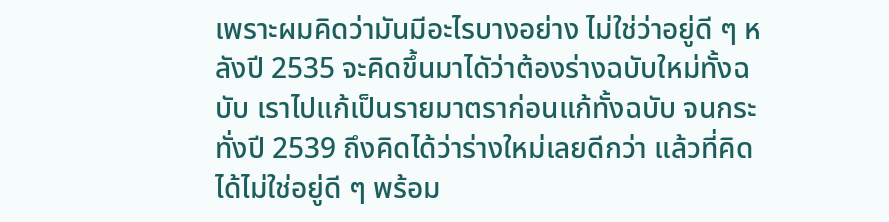เพราะผมคิดว่ามันมีอะไรบางอย่าง ไม่ใช่ว่าอยู่ดี ๆ หลังปี 2535 จะคิดขึ้นมาไดัว่าต้องร่างฉบับใหม่ทั้งฉบับ เราไปแก้เป็นรายมาตราก่อนแก้ทั้งฉบับ จนกระทั่งปี 2539 ถึงคิดได้ว่าร่างใหม่เลยดีกว่า แล้วที่คิดได้ไม่ใช่อยู่ดี ๆ พร้อม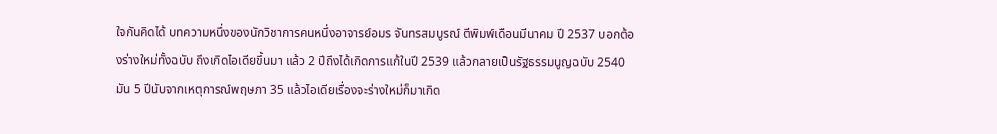ใจกันคิดได้ บทความหนึ่งของนักวิชาการคนหนึ่งอาจารย์อมร จันทรสมบูรณ์ ตีพิมพ์เดือนมีนาคม ปี 2537 บอกต้องร่างใหม่ทั้งฉบับ ถึงเกิดไอเดียขึ้นมา แล้ว 2 ปีถึงได้เกิดการแก้ในปี 2539 แล้วกลายเป็นรัฐธรรมนูญฉบับ 2540 มัน 5 ปีนับจากเหตุการณ์พฤษภา 35 แล้วไอเดียเรื่องจะร่างใหม่ก็มาเกิด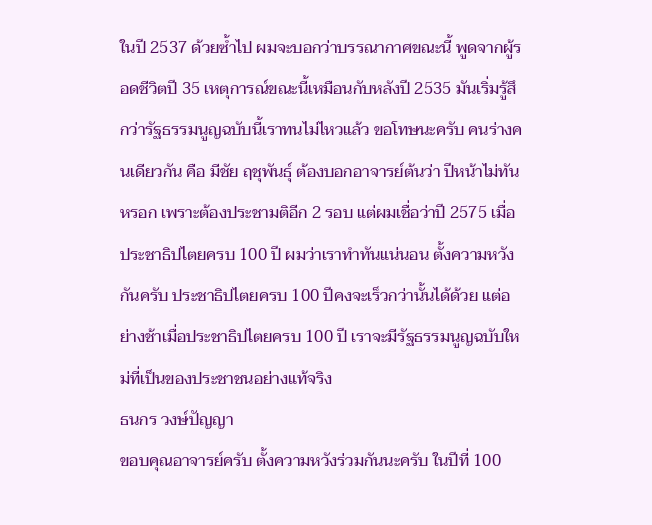ในปี 2537 ด้วยซ้ำไป ผมจะบอกว่าบรรณากาศขณะนี้ พูดจากผู้รอดชีวิตปี 35 เหตุการณ์ขณะนี้เหมือนกับหลังปี 2535 มันเริ่มรู้สึกว่ารัฐธรรมนูญฉบับนี้เราทนไม่ไหวแล้ว ขอโทษนะครับ คนร่างคนเดียวกัน คือ มีชัย ฤชุพันธุ์ ต้องบอกอาจารย์ต้นว่า ปีหน้าไม่ทันหรอก เพราะต้องประชามติอีก 2 รอบ แต่ผมเชื่อว่าปี 2575 เมื่อประชาธิปไตยครบ 100 ปี ผมว่าเราทำทันแน่นอน ตั้งความหวังกันครับ ประชาธิปไตยครบ 100 ปีคงจะเร็วกว่านั้นได้ด้วย แต่อย่างช้าเมื่อประชาธิปไตยครบ 100 ปี เราจะมีรัฐธรรมนูญฉบับใหม่ที่เป็นของประชาชนอย่างแท้จริง
ธนกร วงษ์ปัญญา
ขอบคุณอาจารย์ครับ ตั้งความหวังร่วมกันนะครับ ในปีที่ 100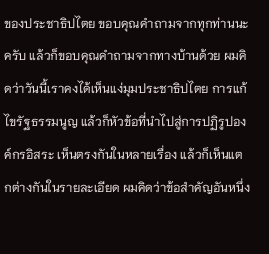ของประชาธิปไตย ขอบคุณคำถามจากทุกท่านนะครับ แล้วก็ขอบคุณคำถามจากทางบ้านด้วย ผมคิดว่าวันนี้เราคงได้เห็นแง่มุมประชาธิปไตย การแก้ไขรัฐธรรมนูญ แล้วก็หัวข้อที่นำไปสู่การปฏิรูปองค์กรอิสระ เห็นตรงกันในหลายเรื่อง แล้วก็เห็นแตกต่างกันในรายละเอียด ผมคิดว่าข้อสำคัญอันหนึ่ง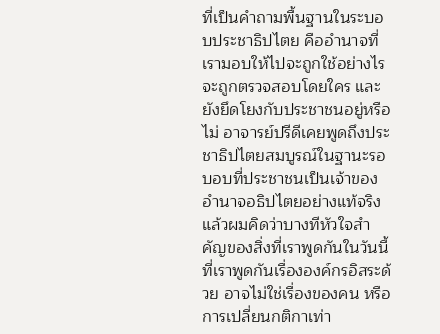ที่เป็นคำถามพื้นฐานในระบอบประชาธิปไตย คืออำนาจที่เรามอบให้ไปจะถูกใช้อย่างไร จะถูกตรวจสอบโดยใคร และยังยึดโยงกับประชาชนอยู่หรือไม่ อาจารย์ปรีดีเคยพูดถึงประชาธิปไตยสมบูรณ์ในฐานะรอบอบที่ประชาชนเป็นเจ้าของอำนาจอธิปไตยอย่างแท้จริง แล้วผมคิดว่าบางทีหัวใจสำคัญของสิ่งที่เราพูดกันในวันนี้ที่เราพูดกันเรื่ององค์กรอิสระด้วย อาจไม่ใช่เรื่องของคน หรือการเปลี่ยนกติกาเท่า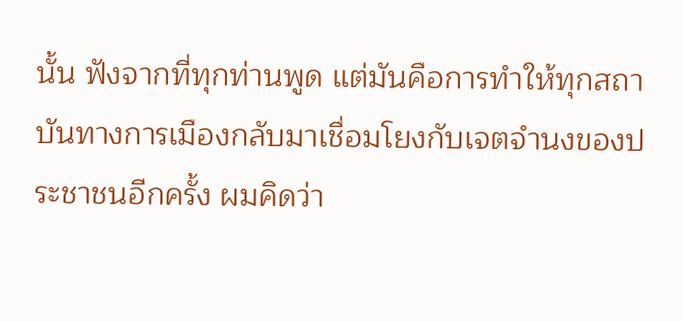นั้น ฟังจากที่ทุกท่านพูด แต่มันคือการทำให้ทุกสถาบันทางการเมืองกลับมาเชื่อมโยงกับเจตจำนงของประชาชนอีกครั้ง ผมคิดว่า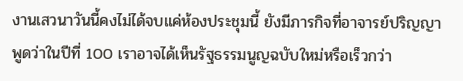งานเสวนาวันนี้คงไม่ได้จบแค่ห้องประชุมนี้ ยังมีภารกิจที่อาจารย์ปริญญาพูดว่าในปีที่ 100 เราอาจได้เห็นรัฐธรรมนูญฉบับใหม่หรือเร็วกว่า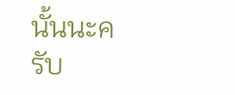นั้นนะครับ